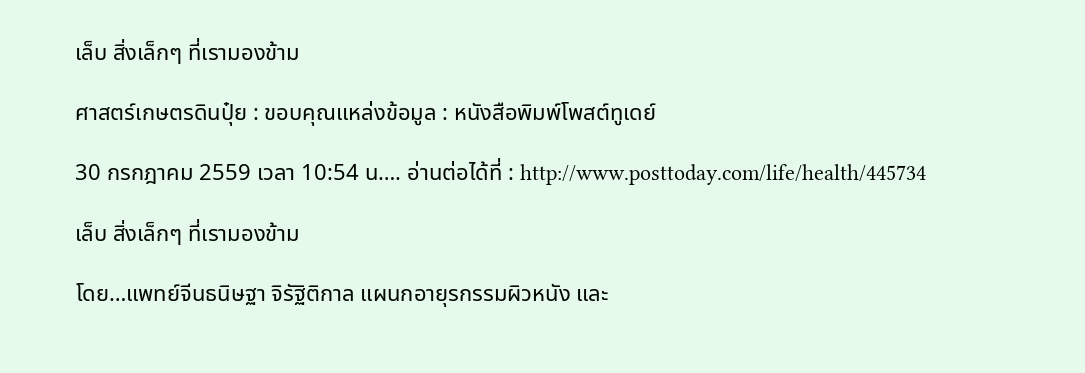เล็บ สิ่งเล็กๆ ที่เรามองข้าม

ศาสตร์เกษตรดินปุ๋ย : ขอบคุณแหล่งข้อมูล : หนังสือพิมพ์โพสต์ทูเดย์

30 กรกฎาคม 2559 เวลา 10:54 น…. อ่านต่อได้ที่ : http://www.posttoday.com/life/health/445734

เล็บ สิ่งเล็กๆ ที่เรามองข้าม

โดย…แพทย์จีนธนิษฐา จิรัฐิติกาล แผนกอายุรกรรมผิวหนัง และ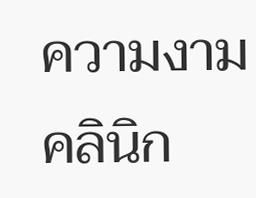ความงาม คลินิก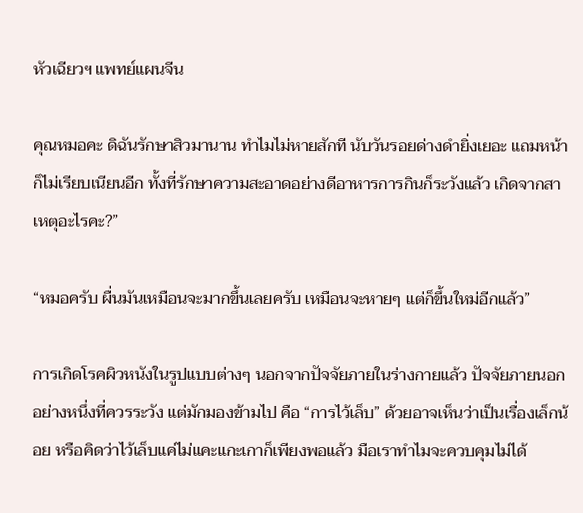หัวเฉียวฯ แพทย์แผนจีน

คุณหมอคะ ดิฉันรักษาสิวมานาน ทำไมไม่หายสักที นับวันรอยด่างดำยิ่งเยอะ แถมหน้าก็ไม่เรียบเนียนอีก ทั้งที่รักษาความสะอาดอย่างดีอาหารการกินก็ระวังแล้ว เกิดจากสาเหตุอะไรคะ?”

“หมอครับ ผื่นมันเหมือนจะมากขึ้นเลยครับ เหมือนจะหายๆ แต่ก็ขึ้นใหม่อีกแล้ว”

การเกิดโรคผิวหนังในรูปแบบต่างๆ นอกจากปัจจัยภายในร่างกายแล้ว ปัจจัยภายนอกอย่างหนึ่งที่ควรระวัง แต่มักมองข้ามไป คือ “การไว้เล็บ” ด้วยอาจเห็นว่าเป็นเรื่องเล็กน้อย หรือคิดว่าไว้เล็บแค่ไม่แคะแกะเกาก็เพียงพอแล้ว มือเราทำไมจะควบคุมไม่ได้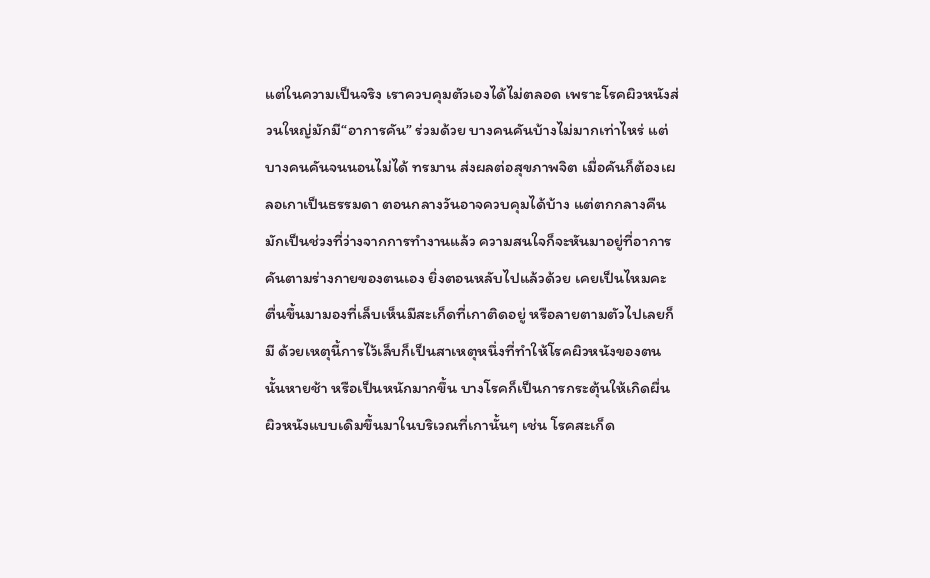แต่ในความเป็นจริง เราควบคุมตัวเองได้ไม่ตลอด เพราะโรคผิวหนังส่วนใหญ่มักมี“อาการคัน” ร่วมด้วย บางคนคันบ้างไม่มากเท่าไหร่ แต่บางคนคันจนนอนไม่ได้ ทรมาน ส่งผลต่อสุขภาพจิต เมื่อคันก็ต้องเผลอเกาเป็นธรรมดา ตอนกลางวันอาจควบคุมได้บ้าง แต่ตกกลางคืนมักเป็นช่วงที่ว่างจากการทำงานแล้ว ความสนใจก็จะหันมาอยู่ที่อาการคันตามร่างกายของตนเอง ยิ่งตอนหลับไปแล้วด้วย เคยเป็นไหมคะ ตื่นขึ้นมามองที่เล็บเห็นมีสะเก็ดที่เกาติดอยู่ หรือลายตามตัวไปเลยก็มี ด้วยเหตุนี้การไว้เล็บก็เป็นสาเหตุหนึ่งที่ทำให้โรคผิวหนังของตนนั้นหายช้า หรือเป็นหนักมากขึ้น บางโรคก็เป็นการกระตุ้นให้เกิดผื่นผิวหนังแบบเดิมขึ้นมาในบริเวณที่เกานั้นๆ เช่น โรคสะเก็ด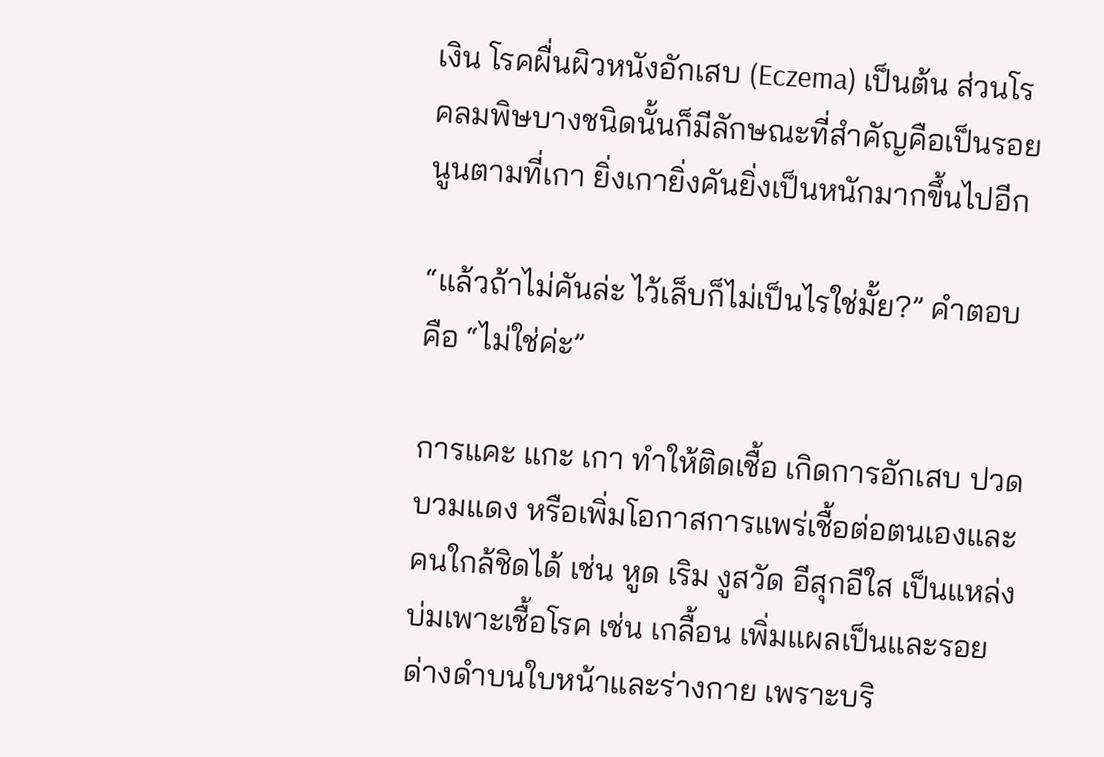เงิน โรคผื่นผิวหนังอักเสบ (Eczema) เป็นต้น ส่วนโรคลมพิษบางชนิดนั้นก็มีลักษณะที่สำคัญคือเป็นรอยนูนตามที่เกา ยิ่งเกายิ่งคันยิ่งเป็นหนักมากขึ้นไปอีก

“แล้วถ้าไม่คันล่ะ ไว้เล็บก็ไม่เป็นไรใช่มั้ย?” คำตอบคือ “ไม่ใช่ค่ะ”

การแคะ แกะ เกา ทำให้ติดเชื้อ เกิดการอักเสบ ปวด บวมแดง หรือเพิ่มโอกาสการแพร่เชื้อต่อตนเองและคนใกล้ชิดได้ เช่น หูด เริม งูสวัด อีสุกอีใส เป็นแหล่งบ่มเพาะเชื้อโรค เช่น เกลื้อน เพิ่มแผลเป็นและรอยด่างดำบนใบหน้าและร่างกาย เพราะบริ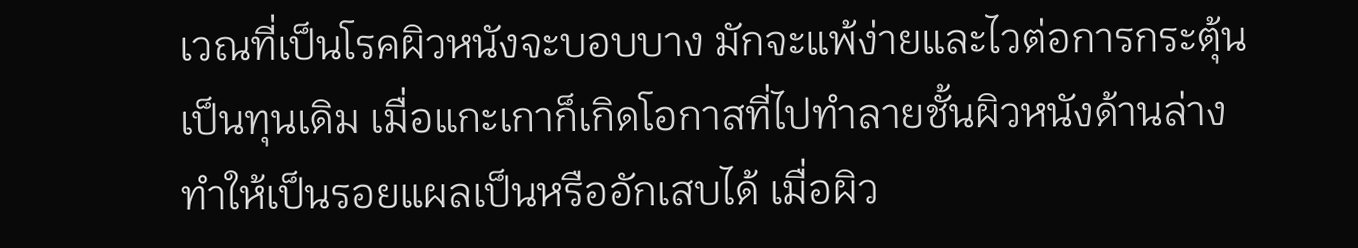เวณที่เป็นโรคผิวหนังจะบอบบาง มักจะแพ้ง่ายและไวต่อการกระตุ้นเป็นทุนเดิม เมื่อแกะเกาก็เกิดโอกาสที่ไปทำลายชั้นผิวหนังด้านล่าง ทำให้เป็นรอยแผลเป็นหรืออักเสบได้ เมื่อผิว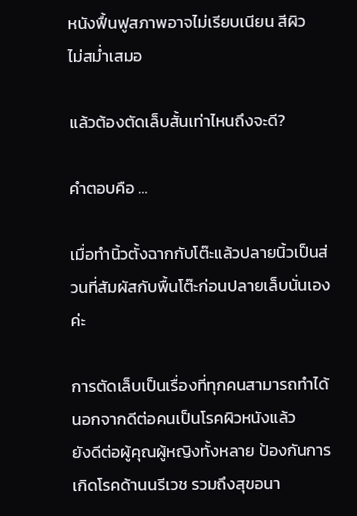หนังฟื้นฟูสภาพอาจไม่เรียบเนียน สีผิว
ไม่สม่ำเสมอ

แล้วต้องตัดเล็บสั้นเท่าไหนถึงจะดี?

คำตอบคือ …

เมื่อทำนิ้วตั้งฉากกับโต๊ะแล้วปลายนิ้วเป็นส่วนที่สัมผัสกับพื้นโต๊ะก่อนปลายเล็บนั่นเองค่ะ

การตัดเล็บเป็นเรื่องที่ทุกคนสามารถทำได้ นอกจากดีต่อคนเป็นโรคผิวหนังแล้ว
ยังดีต่อผู้คุณผู้หญิงทั้งหลาย ป้องกันการเกิดโรคด้านนรีเวช รวมถึงสุขอนา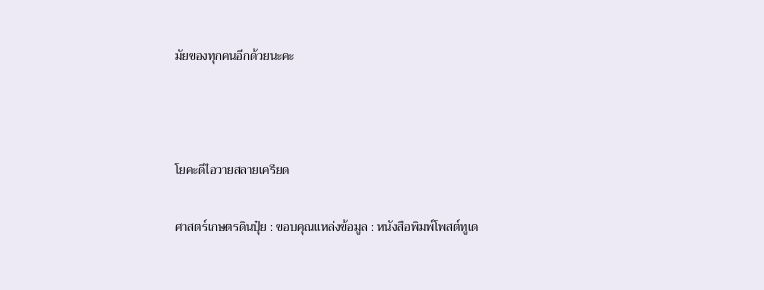มัยของทุกคนอีกด้วยนะคะ



โยคะดีไอวายสลายเครียด

ศาสตร์เกษตรดินปุ๋ย : ขอบคุณแหล่งข้อมูล : หนังสือพิมพ์โพสต์ทูเด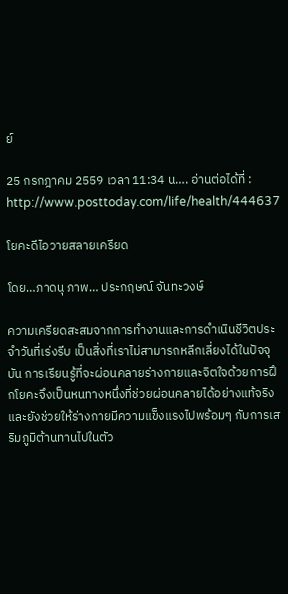ย์

25 กรกฎาคม 2559 เวลา 11:34 น…. อ่านต่อได้ที่ : http://www.posttoday.com/life/health/444637

โยคะดีไอวายสลายเครียด

โดย…ภาดนุ ภาพ… ประกฤษณ์ จันทะวงษ์

ความเครียดสะสมจากการทำงานและการดำเนินชีวิตประจำวันที่เร่งรีบ เป็นสิ่งที่เราไม่สามารถหลีกเลี่ยงได้ในปัจจุบัน การเรียนรู้ที่จะผ่อนคลายร่างกายและจิตใจด้วยการฝึกโยคะจึงเป็นหนทางหนึ่งที่ช่วยผ่อนคลายได้อย่างแท้จริง และยังช่วยให้ร่างกายมีความแข็งแรงไปพร้อมๆ กับการเสริมภูมิต้านทานไปในตัว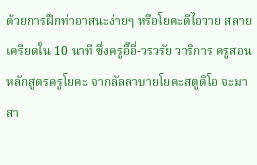ด้วยการฝึกท่าอาสนะง่ายๆ หรือโยคะดีไอวาย สลายเครียดใน 10 นาที ซึ่งครูอิ๊อี่-วรวรัย วาริการ ครูสอนหลักสูตรครูโยคะ จากลัลลาบายโยคะสตูดิโอ จะมาสา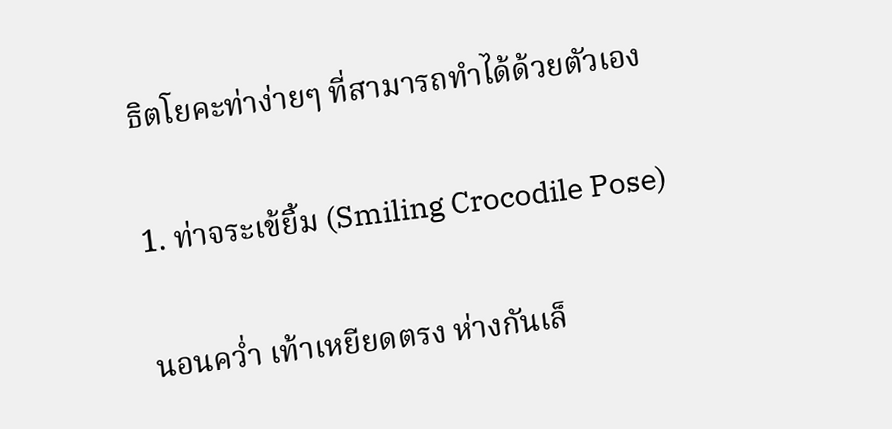ธิตโยคะท่าง่ายๆ ที่สามารถทำได้ด้วยตัวเอง

1. ท่าจระเข้ยิ้ม (Smiling Crocodile Pose)

นอนคว่ำ เท้าเหยียดตรง ห่างกันเล็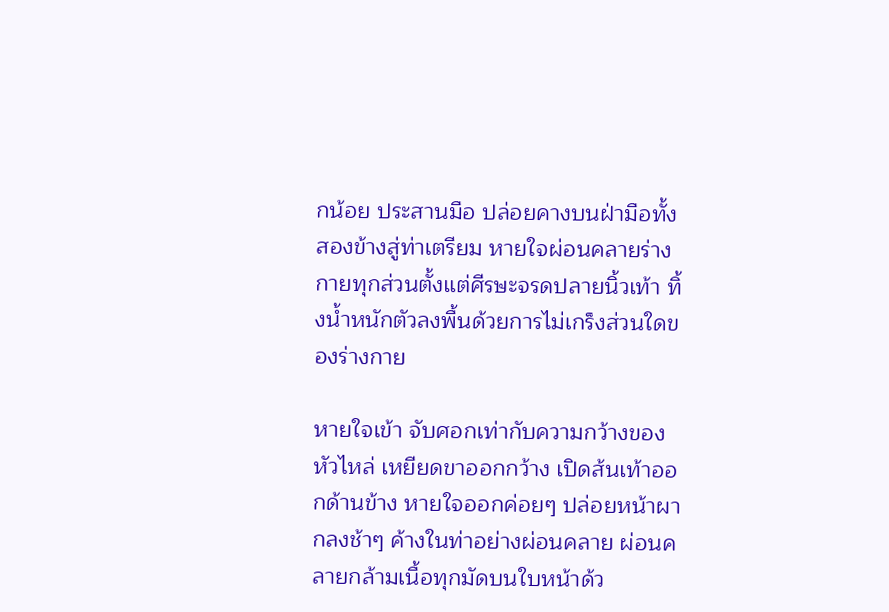กน้อย ประสานมือ ปล่อยคางบนฝ่ามือทั้งสองข้างสู่ท่าเตรียม หายใจผ่อนคลายร่างกายทุกส่วนตั้งแต่ศีรษะจรดปลายนิ้วเท้า ทิ้งน้ำหนักตัวลงพื้นด้วยการไม่เกร็งส่วนใดของร่างกาย

หายใจเข้า จับศอกเท่ากับความกว้างของหัวไหล่ เหยียดขาออกกว้าง เปิดส้นเท้าออกด้านข้าง หายใจออกค่อยๆ ปล่อยหน้าผากลงช้าๆ ค้างในท่าอย่างผ่อนคลาย ผ่อนคลายกล้ามเนื้อทุกมัดบนใบหน้าด้ว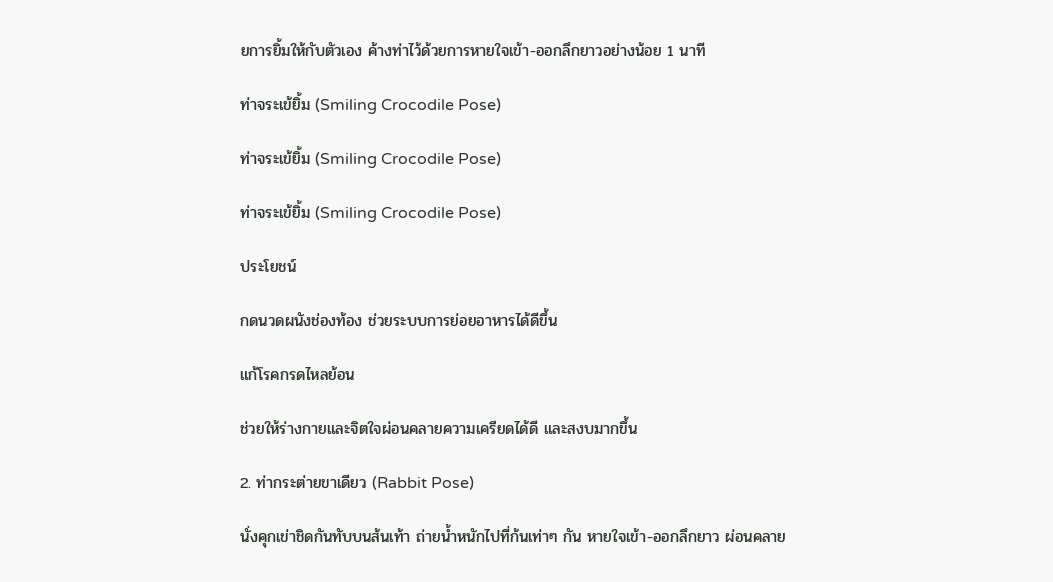ยการยิ้มให้กับตัวเอง ค้างท่าไว้ด้วยการหายใจเข้า-ออกลึกยาวอย่างน้อย 1 นาที

ท่าจระเข้ยิ้ม (Smiling Crocodile Pose)

ท่าจระเข้ยิ้ม (Smiling Crocodile Pose)

ท่าจระเข้ยิ้ม (Smiling Crocodile Pose)

ประโยชน์

กดนวดผนังช่องท้อง ช่วยระบบการย่อยอาหารได้ดีขึ้น

แก้โรคกรดไหลย้อน

ช่วยให้ร่างกายและจิตใจผ่อนคลายความเครียดได้ดี และสงบมากขึ้น

2. ท่ากระต่ายขาเดียว (Rabbit Pose)

นั่งคุกเข่าชิดกันทับบนส้นเท้า ถ่ายน้ำหนักไปที่ก้นเท่าๆ กัน หายใจเข้า-ออกลึกยาว ผ่อนคลาย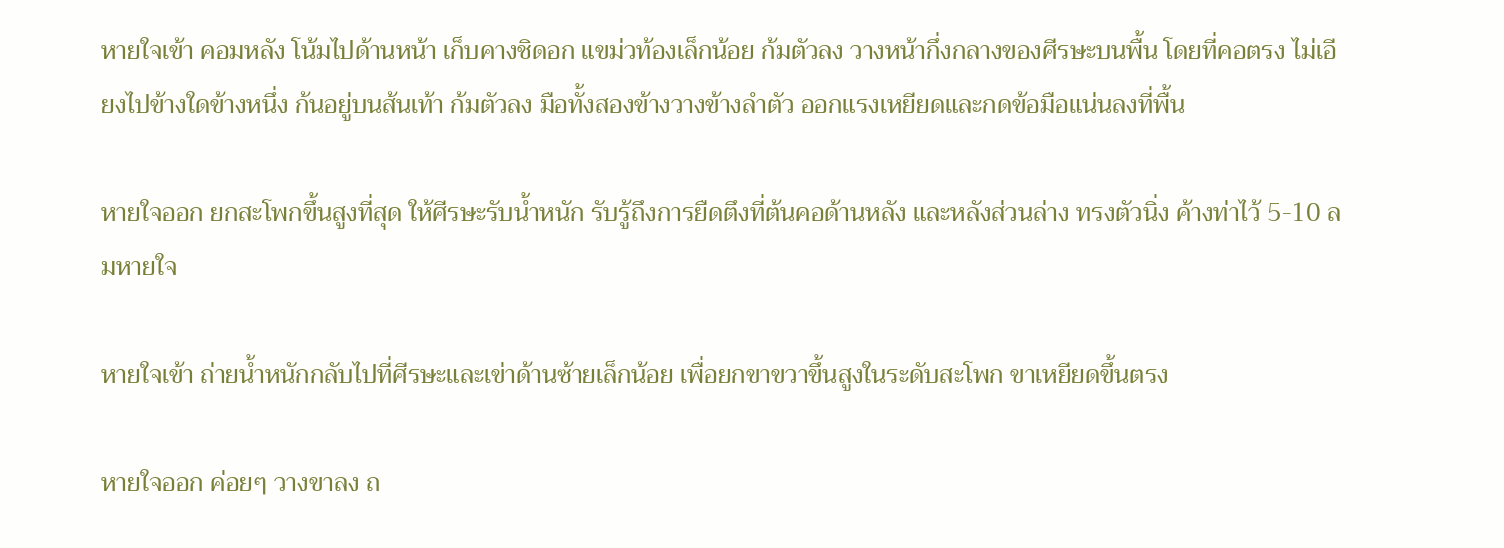หายใจเข้า คอมหลัง โน้มไปด้านหน้า เก็บคางชิดอก แขม่วท้องเล็กน้อย ก้มตัวลง วางหน้ากึ่งกลางของศีรษะบนพื้น โดยที่คอตรง ไม่เอียงไปข้างใดข้างหนึ่ง ก้นอยู่บนส้นเท้า ก้มตัวลง มือทั้งสองข้างวางข้างลำตัว ออกแรงเหยียดและกดข้อมือแน่นลงที่พื้น

หายใจออก ยกสะโพกขึ้นสูงที่สุด ให้ศีรษะรับน้ำหนัก รับรู้ถึงการยืดตึงที่ต้นคอด้านหลัง และหลังส่วนล่าง ทรงตัวนิ่ง ค้างท่าไว้ 5-10 ลมหายใจ

หายใจเข้า ถ่ายน้ำหนักกลับไปที่ศีรษะและเข่าด้านซ้ายเล็กน้อย เพื่อยกขาขวาขึ้นสูงในระดับสะโพก ขาเหยียดขึ้นตรง

หายใจออก ค่อยๆ วางขาลง ถ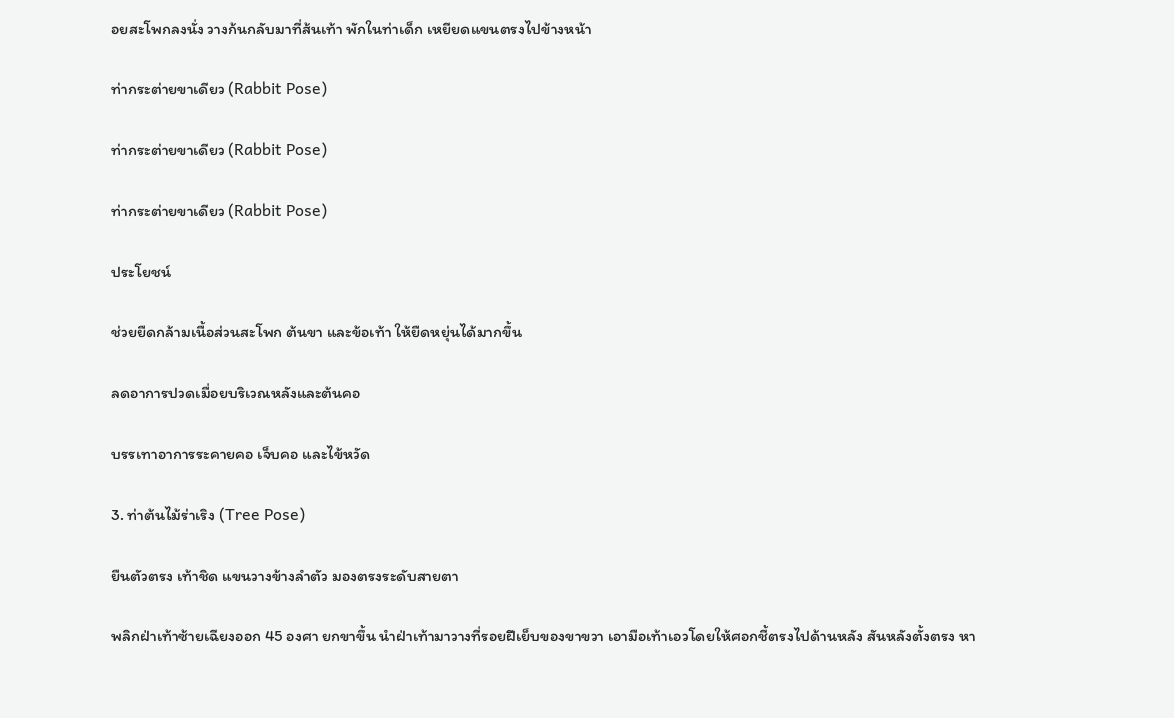อยสะโพกลงนั่ง วางก้นกลับมาที่ส้นเท้า พักในท่าเด็ก เหยียดแขนตรงไปข้างหน้า

ท่ากระต่ายขาเดียว (Rabbit Pose)

ท่ากระต่ายขาเดียว (Rabbit Pose)

ท่ากระต่ายขาเดียว (Rabbit Pose)

ประโยชน์

ช่วยยืดกล้ามเนื้อส่วนสะโพก ต้นขา และข้อเท้า ให้ยืดหยุ่นได้มากขึ้น

ลดอาการปวดเมื่อยบริเวณหลังและต้นคอ

บรรเทาอาการระคายคอ เจ็บคอ และไข้หวัด

3. ท่าต้นไม้ร่าเริง (Tree Pose)

ยืนตัวตรง เท้าชิด แขนวางข้างลำตัว มองตรงระดับสายตา

พลิกฝ่าเท้าซ้ายเฉียงออก 45 องศา ยกขาขึ้น นำฝ่าเท้ามาวางที่รอยฝีเย็บของขาขวา เอามือเท้าเอวโดยให้ศอกชี้ตรงไปด้านหลัง สันหลังตั้งตรง หา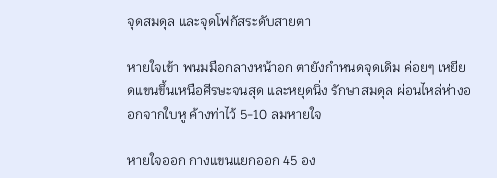จุดสมดุล และจุดโฟกัสระดับสายตา

หายใจเข้า พนมมือกลางหน้าอก ตายังกำหนดจุดเดิม ค่อยๆ เหยียดแขนขึ้นเหนือศีรษะจนสุด และหยุดนิ่ง รักษาสมดุล ผ่อนไหล่ห่างออกจากใบหู ค้างท่าไว้ 5-10 ลมหายใจ

หายใจออก กางแขนแยกออก 45 อง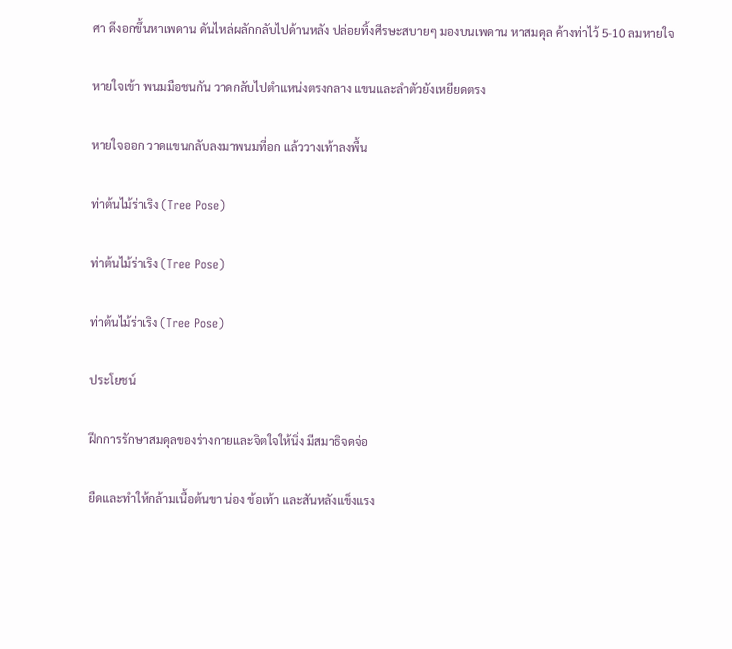ศา ดึงอกขึ้นหาเพดาน ดันไหล่ผลักกลับไปด้านหลัง ปล่อยทิ้งศีรษะสบายๆ มองบนเพดาน หาสมดุล ค้างท่าไว้ 5-10 ลมหายใจ

หายใจเข้า พนมมือชนกัน วาดกลับไปตำแหน่งตรงกลาง แขนและลำตัวยังเหยียดตรง

หายใจออก วาดแขนกลับลงมาพนมที่อก แล้ววางเท้าลงพื้น

ท่าต้นไม้ร่าเริง (Tree Pose)

ท่าต้นไม้ร่าเริง (Tree Pose)

ท่าต้นไม้ร่าเริง (Tree Pose)

ประโยชน์

ฝึกการรักษาสมดุลของร่างกายและจิตใจให้นิ่ง มีสมาธิจดจ่อ

ยืดและทำให้กล้ามเนื้อต้นขา น่อง ข้อเท้า และสันหลังแข็งแรง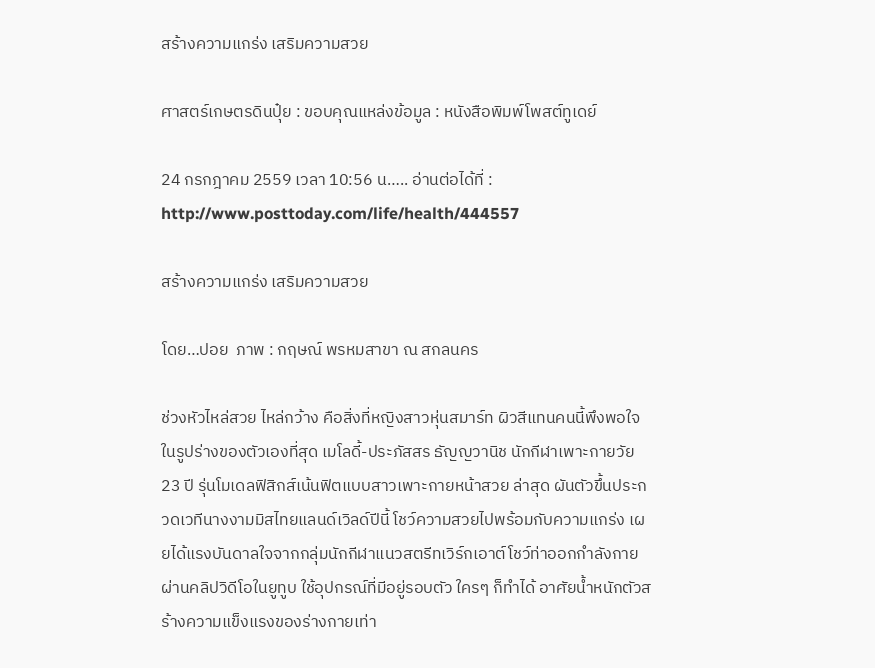สร้างความแกร่ง เสริมความสวย

ศาสตร์เกษตรดินปุ๋ย : ขอบคุณแหล่งข้อมูล : หนังสือพิมพ์โพสต์ทูเดย์

24 กรกฎาคม 2559 เวลา 10:56 น….. อ่านต่อได้ที่ : http://www.posttoday.com/life/health/444557

สร้างความแกร่ง เสริมความสวย

โดย…ปอย  ภาพ : กฤษณ์ พรหมสาขา ณ สกลนคร

ช่วงหัวไหล่สวย ไหล่กว้าง คือสิ่งที่หญิงสาวหุ่นสมาร์ท ผิวสีแทนคนนี้พึงพอใจในรูปร่างของตัวเองที่สุด เมโลดี้-ประภัสสร ธัญญวานิช นักกีฬาเพาะกายวัย 23 ปี รุ่นโมเดลฟิสิกส์เน้นฟิตแบบสาวเพาะกายหน้าสวย ล่าสุด ผันตัวขึ้นประกวดเวทีนางงามมิสไทยแลนด์เวิลด์ปีนี้ โชว์ความสวยไปพร้อมกับความแกร่ง เผยได้แรงบันดาลใจจากกลุ่มนักกีฬาแนวสตรีทเวิร์กเอาต์โชว์ท่าออกกำลังกายผ่านคลิปวิดีโอในยูทูบ ใช้อุปกรณ์ที่มีอยู่รอบตัว ใครๆ ก็ทำได้ อาศัยน้ำหนักตัวสร้างความแข็งแรงของร่างกายเท่า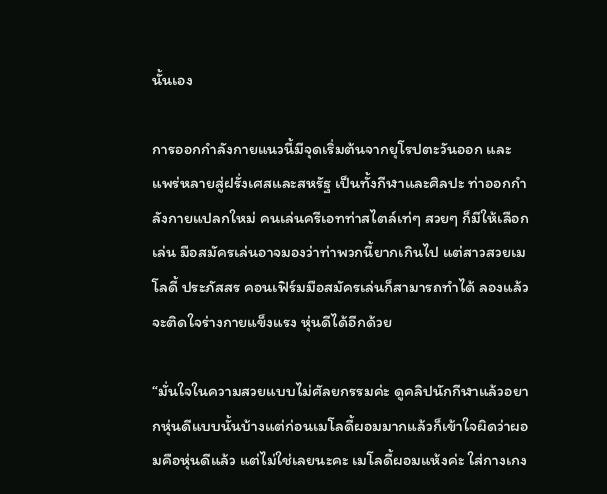นั้นเอง

การออกกำลังกายแนวนี้มีจุดเริ่มต้นจากยุโรปตะวันออก และแพร่หลายสู่ฝรั่งเศสและสหรัฐ เป็นทั้งกีฬาและศิลปะ ท่าออกกำลังกายแปลกใหม่ คนเล่นครีเอทท่าสไตล์เท่ๆ สวยๆ ก็มีให้เลือกเล่น มือสมัครเล่นอาจมองว่าท่าพวกนี้ยากเกินไป แต่สาวสวยเมโลดี้ ประภัสสร คอนเฟิร์มมือสมัครเล่นก็สามารถทำได้ ลองแล้วจะติดใจร่างกายแข็งแรง หุ่นดีได้อีกด้วย

“มั่นใจในความสวยแบบไม่ศัลยกรรมค่ะ ดูคลิปนักกีฬาแล้วอยากหุ่นดีแบบนั้นบ้างแต่ก่อนเมโลดี้ผอมมากแล้วก็เข้าใจผิดว่าผอมคือหุ่นดีแล้ว แต่ไม่ใช่เลยนะคะ เมโลดี้ผอมแห้งค่ะ ใส่กางเกง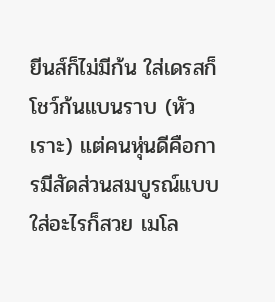ยีนส์ก็ไม่มีก้น ใส่เดรสก็โชว์ก้นแบนราบ (หัวเราะ) แต่คนหุ่นดีคือการมีสัดส่วนสมบูรณ์แบบใส่อะไรก็สวย เมโล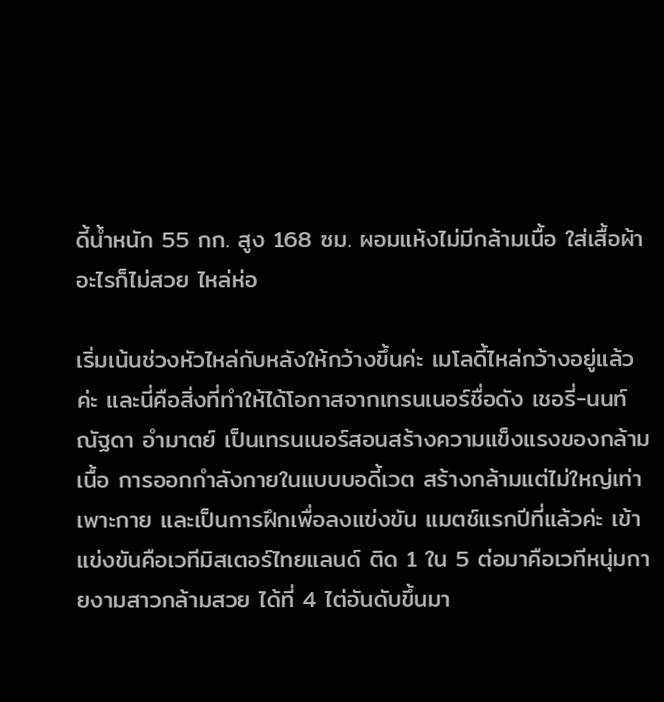ดี้น้ำหนัก 55 กก. สูง 168 ซม. ผอมแห้งไม่มีกล้ามเนื้อ ใส่เสื้อผ้าอะไรก็ไม่สวย ไหล่ห่อ

เริ่มเน้นช่วงหัวไหล่กับหลังให้กว้างขึ้นค่ะ เมโลดี้ไหล่กว้างอยู่แล้วค่ะ และนี่คือสิ่งที่ทำให้ได้โอกาสจากเทรนเนอร์ชื่อดัง เชอรี่-นนท์ณัฐดา อำมาตย์ เป็นเทรนเนอร์สอนสร้างความแข็งแรงของกล้ามเนื้อ การออกกำลังกายในแบบบอดี้เวต สร้างกล้ามแต่ไม่ใหญ่เท่าเพาะกาย และเป็นการฝึกเพื่อลงแข่งขัน แมตช์แรกปีที่แล้วค่ะ เข้าแข่งขันคือเวทีมิสเตอร์ไทยแลนด์ ติด 1 ใน 5 ต่อมาคือเวทีหนุ่มกายงามสาวกล้ามสวย ได้ที่ 4 ไต่อันดับขึ้นมา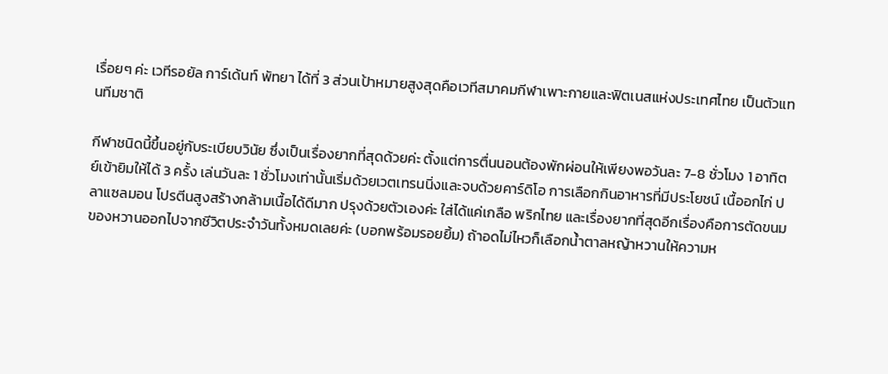เรื่อยๆ ค่ะ เวทีรอยัล การ์เด้นท์ พัทยา ได้ที่ 3 ส่วนเป้าหมายสูงสุดคือเวทีสมาคมกีฬาเพาะกายและฟิตเนสแห่งประเทศไทย เป็นตัวแทนทีมชาติ

กีฬาชนิดนี้ขึ้นอยู่กับระเบียบวินัย ซึ่งเป็นเรื่องยากที่สุดด้วยค่ะ ตั้งแต่การตื่นนอนต้องพักผ่อนให้เพียงพอวันละ 7-8 ชั่วโมง 1 อาทิตย์เข้ายิมให้ได้ 3 ครั้ง เล่นวันละ 1 ชั่วโมงเท่านั้นเริ่มด้วยเวตเทรนนิ่งและจบด้วยคาร์ดิโอ การเลือกกินอาหารที่มีประโยชน์ เนื้ออกไก่ ปลาแซลมอน โปรตีนสูงสร้างกล้ามเนื้อได้ดีมาก ปรุงด้วยตัวเองค่ะ ใส่ได้แค่เกลือ พริกไทย และเรื่องยากที่สุดอีกเรื่องคือการตัดขนมของหวานออกไปจากชีวิตประจำวันทั้งหมดเลยค่ะ (บอกพร้อมรอยยิ้ม) ถ้าอดไม่ไหวก็เลือกน้ำตาลหญ้าหวานให้ความห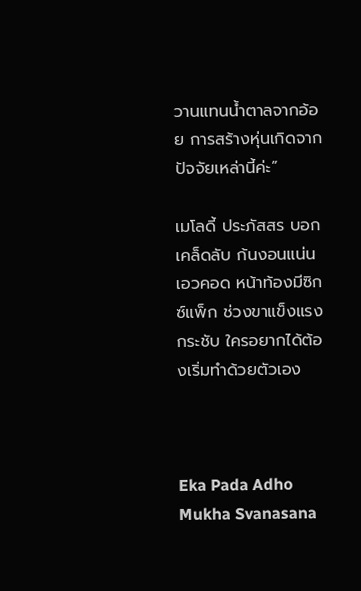วานแทนน้ำตาลจากอ้อย การสร้างหุ่นเกิดจากปัจจัยเหล่านี้ค่ะ”

เมโลดี้ ประภัสสร บอกเคล็ดลับ ก้นงอนแน่น เอวคอด หน้าท้องมีซิกซ์แพ็ก ช่วงขาแข็งแรงกระชับ ใครอยากได้ต้องเริ่มทำด้วยตัวเอง



Eka Pada Adho Mukha Svanasana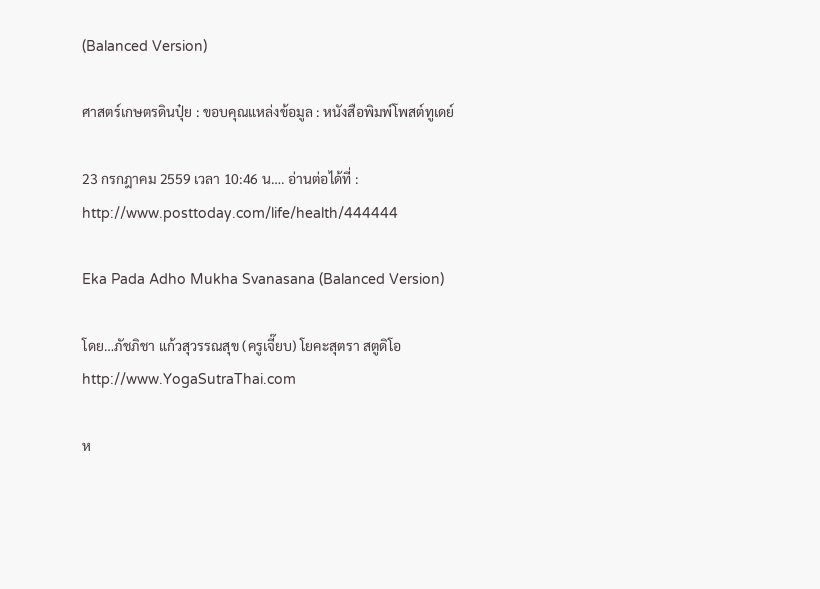(Balanced Version)

ศาสตร์เกษตรดินปุ๋ย : ขอบคุณแหล่งข้อมูล : หนังสือพิมพ์โพสต์ทูเดย์

23 กรกฎาคม 2559 เวลา 10:46 น…. อ่านต่อได้ที่ : http://www.posttoday.com/life/health/444444

Eka Pada Adho Mukha Svanasana (Balanced Version)

โดย…ภัชภิชา แก้วสุวรรณสุข (ครูเจี๊ยบ) โยคะสุตรา สตูดิโอ http://www.YogaSutraThai.com

ห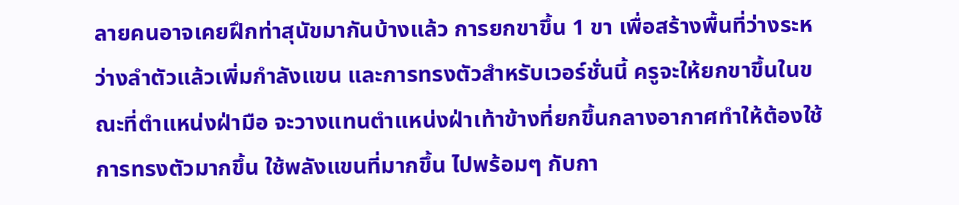ลายคนอาจเคยฝึกท่าสุนัขมากันบ้างแล้ว การยกขาขึ้น 1 ขา เพื่อสร้างพื้นที่ว่างระหว่างลำตัวแล้วเพิ่มกำลังแขน และการทรงตัวสำหรับเวอร์ชั่นนี้ ครูจะให้ยกขาขึ้นในขณะที่ตำแหน่งฝ่ามือ จะวางแทนตำแหน่งฝ่าเท้าข้างที่ยกขึ้นกลางอากาศทำให้ต้องใช้การทรงตัวมากขึ้น ใช้พลังแขนที่มากขึ้น ไปพร้อมๆ กับกา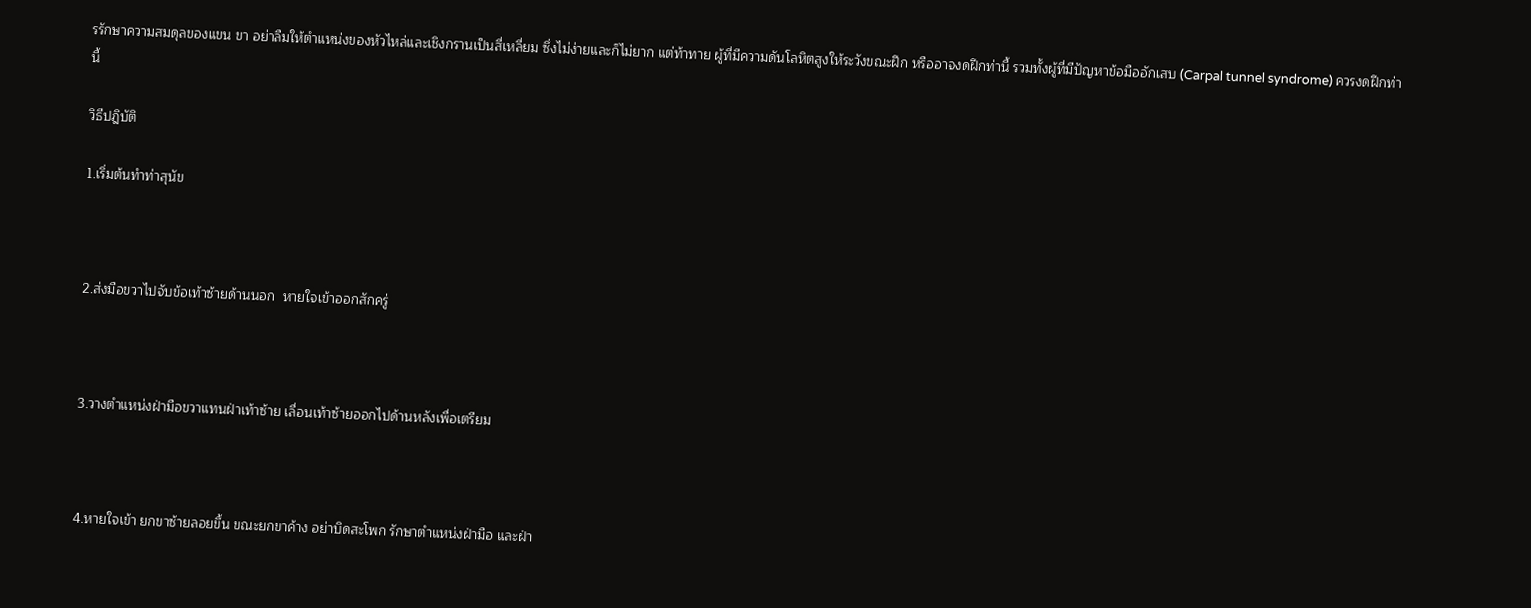รรักษาความสมดุลของแขน ขา อย่าลืมให้ตำแหน่งของหัวไหล่และเชิงกรานเป็นสี่เหลี่ยม ซึ่งไม่ง่ายและก็ไม่ยาก แต่ท้าทาย ผู้ที่มีความดันโลหิตสูงให้ระวังขณะฝึก หรืออาจงดฝึกท่านี้ รวมทั้งผู้ที่มีปัญหาข้อมืออักเสบ (Carpal tunnel syndrome) ควรงดฝึกท่านี้

วิธีปฎิบัติ

1.เริ่มต้นทำท่าสุนัข



2.ส่งมือขวาไปจับข้อเท้าซ้ายด้านนอก  หายใจเข้าออกสักครู่



3.วางตำแหน่งฝ่ามือขวาแทนฝ่าเท้าซ้าย เลื่อนเท้าซ้ายออกไปด้านหลังเพื่อเตรียม



4.หายใจเข้า ยกขาซ้ายลอยขึ้น ขณะยกขาค้าง อย่าบิดสะโพก รักษาตำแหน่งฝ่ามือ และฝ่า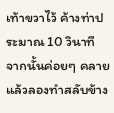เท้าขวาไว้ ค้างท่าประมาณ 10 วินาที จากนั้นค่อยๆ คลาย แล้วลองทำสลับข้าง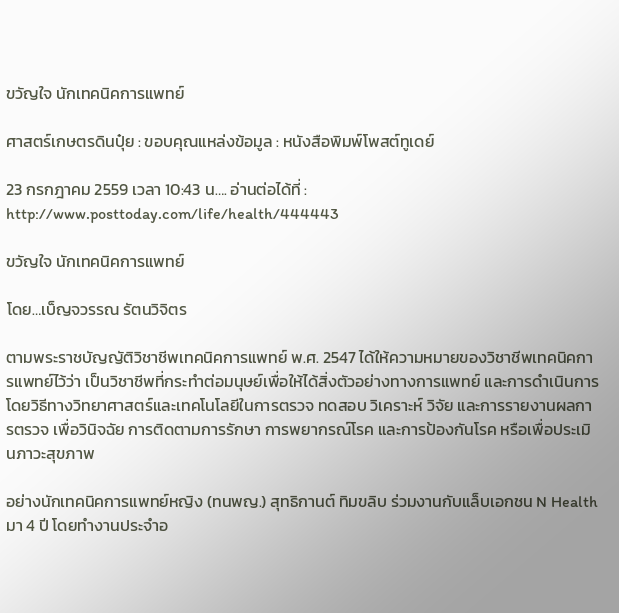ขวัญใจ นักเทคนิคการแพทย์

ศาสตร์เกษตรดินปุ๋ย : ขอบคุณแหล่งข้อมูล : หนังสือพิมพ์โพสต์ทูเดย์

23 กรกฎาคม 2559 เวลา 10:43 น…. อ่านต่อได้ที่ : http://www.posttoday.com/life/health/444443

ขวัญใจ นักเทคนิคการแพทย์

โดย…เบ็ญจวรรณ รัตนวิจิตร

ตามพระราชบัญญัติวิชาชีพเทคนิคการแพทย์ พ.ศ. 2547 ได้ให้ความหมายของวิชาชีพเทคนิคการแพทย์ไว้ว่า เป็นวิชาชีพที่กระทำต่อมนุษย์เพื่อให้ได้สิ่งตัวอย่างทางการแพทย์ และการดำเนินการโดยวิธีทางวิทยาศาสตร์และเทคโนโลยีในการตรวจ ทดสอบ วิเคราะห์ วิจัย และการรายงานผลการตรวจ เพื่อวินิจฉัย การติดตามการรักษา การพยากรณ์โรค และการป้องกันโรค หรือเพื่อประเมินภาวะสุขภาพ

อย่างนักเทคนิคการแพทย์หญิง (ทนพญ.) สุทธิกานต์ ทิมขลิบ ร่วมงานกับแล็บเอกชน N Health มา 4 ปี โดยทำงานประจำอ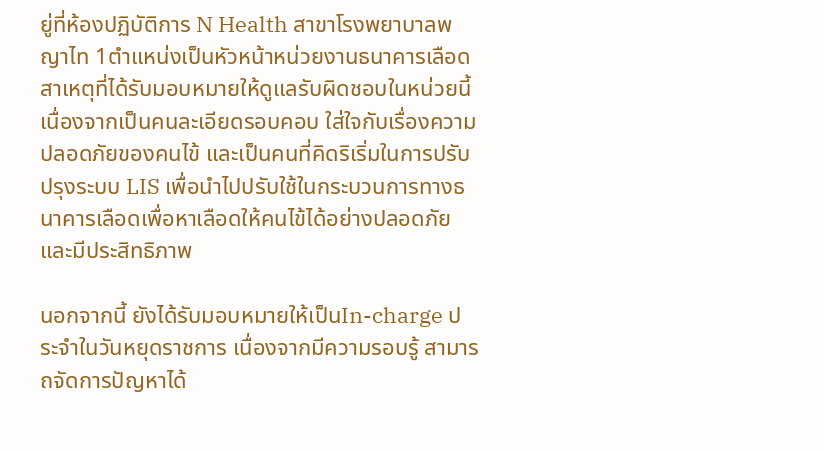ยู่ที่ห้องปฏิบัติการ N Health สาขาโรงพยาบาลพญาไท 1ตำแหน่งเป็นหัวหน้าหน่วยงานธนาคารเลือด สาเหตุที่ได้รับมอบหมายให้ดูแลรับผิดชอบในหน่วยนี้ เนื่องจากเป็นคนละเอียดรอบคอบ ใส่ใจกับเรื่องความปลอดภัยของคนไข้ และเป็นคนที่คิดริเริ่มในการปรับปรุงระบบ LIS เพื่อนำไปปรับใช้ในกระบวนการทางธนาคารเลือดเพื่อหาเลือดให้คนไข้ได้อย่างปลอดภัยและมีประสิทธิภาพ

นอกจากนี้ ยังได้รับมอบหมายให้เป็นIn-charge ประจำในวันหยุดราชการ เนื่องจากมีความรอบรู้ สามารถจัดการปัญหาได้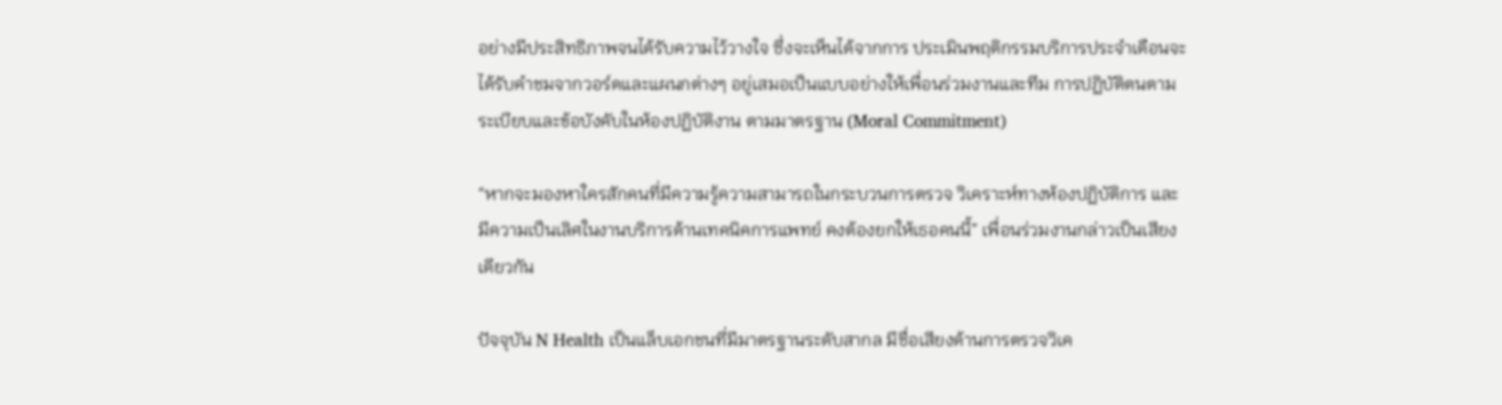อย่างมีประสิทธิภาพจนได้รับความไว้วางใจ ซึ่งจะเห็นได้จากการ ประเมินพฤติกรรมบริการประจำเดือนจะได้รับคำชมจากวอร์ดและแผนกต่างๆ อยู่เสมอเป็นแบบอย่างให้เพื่อนร่วมงานและทีม การปฏิบัติตนตามระเบียบและข้อบังคับในห้องปฏิบัติงาน ตามมาตรฐาน (Moral Commitment)

“หากจะมองหาใครสักคนที่มีความรู้ความสามารถในกระบวนการตรวจ วิเคราะห์ทางห้องปฏิบัติการ และมีความเป็นเลิศในงานบริการด้านเทคนิคการแพทย์ คงต้องยกให้เธอคนนี้” เพื่อนร่วมงานกล่าวเป็นเสียงเดียวกัน

ปัจจุบัน N Health เป็นแล็บเอกชนที่มีมาตรฐานระดับสากล มีชื่อเสียงด้านการตรวจวิเค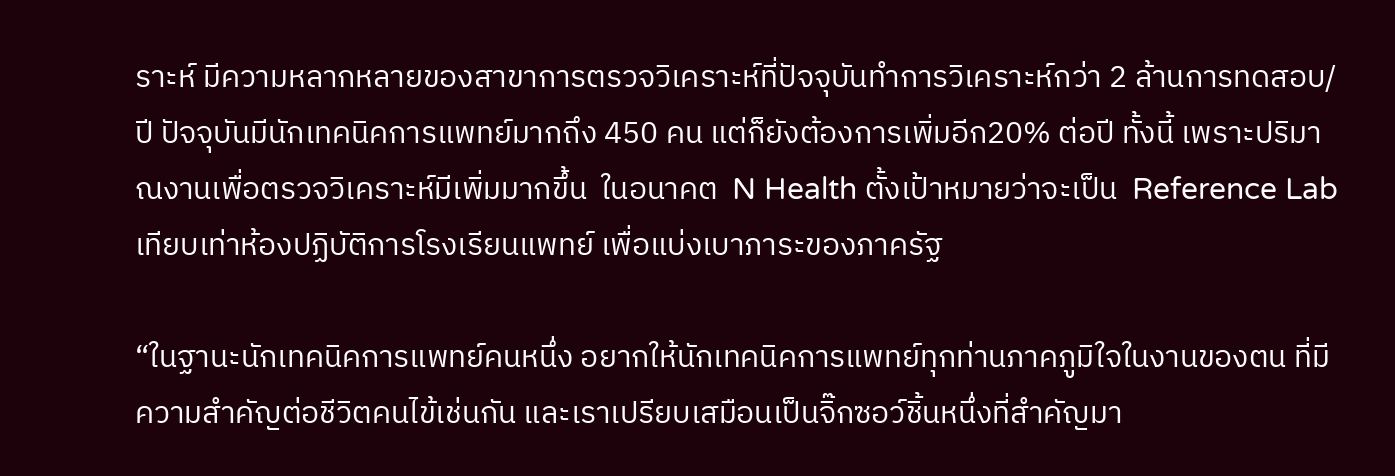ราะห์ มีความหลากหลายของสาขาการตรวจวิเคราะห์ที่ปัจจุบันทำการวิเคราะห์กว่า 2 ล้านการทดสอบ/ปี ปัจจุบันมีนักเทคนิคการแพทย์มากถึง 450 คน แต่ก็ยังต้องการเพิ่มอีก20% ต่อปี ทั้งนี้ เพราะปริมาณงานเพื่อตรวจวิเคราะห์มีเพิ่มมากขึ้น  ในอนาคต  N Health ตั้งเป้าหมายว่าจะเป็น  Reference Lab เทียบเท่าห้องปฏิบัติการโรงเรียนแพทย์ เพื่อแบ่งเบาภาระของภาครัฐ

“ในฐานะนักเทคนิคการแพทย์คนหนึ่ง อยากให้นักเทคนิคการแพทย์ทุกท่านภาคภูมิใจในงานของตน ที่มีความสำคัญต่อชีวิตคนไข้เช่นกัน และเราเปรียบเสมือนเป็นจิ๊กซอว์ชิ้นหนึ่งที่สำคัญมา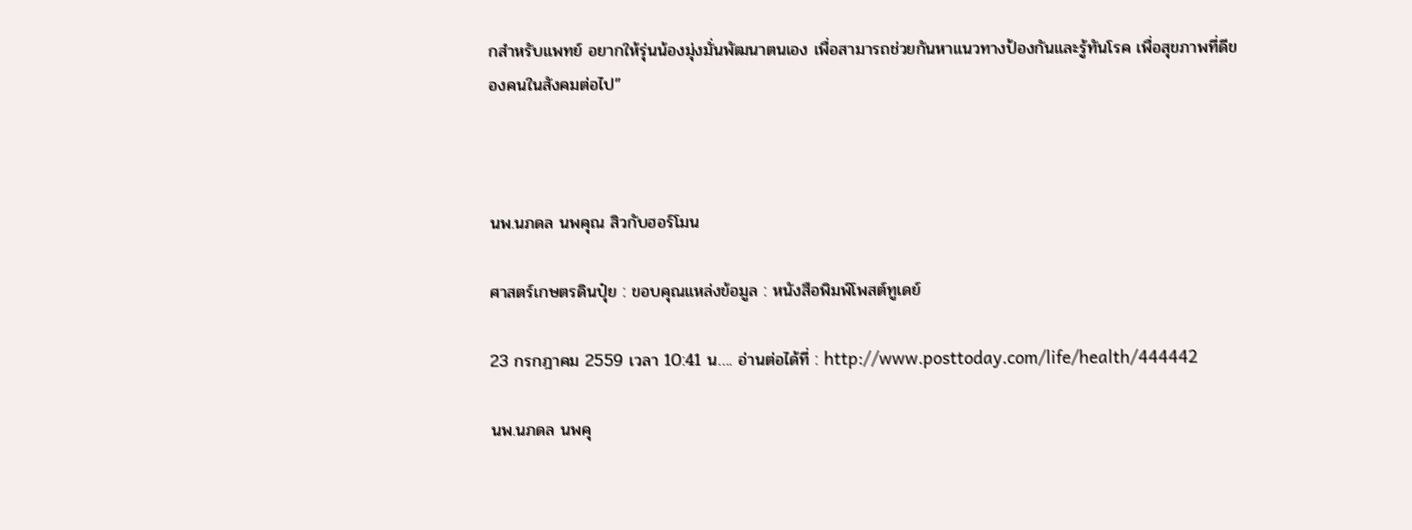กสำหรับแพทย์ อยากให้รุ่นน้องมุ่งมั่นพัฒนาตนเอง เพื่อสามารถช่วยกันหาแนวทางป้องกันและรู้ทันโรค เพื่อสุขภาพที่ดีของคนในสังคมต่อไป”



นพ.นภดล นพคุณ สิวกับฮอร์โมน

ศาสตร์เกษตรดินปุ๋ย : ขอบคุณแหล่งข้อมูล : หนังสือพิมพ์โพสต์ทูเดย์

23 กรกฎาคม 2559 เวลา 10:41 น…. อ่านต่อได้ที่ : http://www.posttoday.com/life/health/444442

นพ.นภดล นพคุ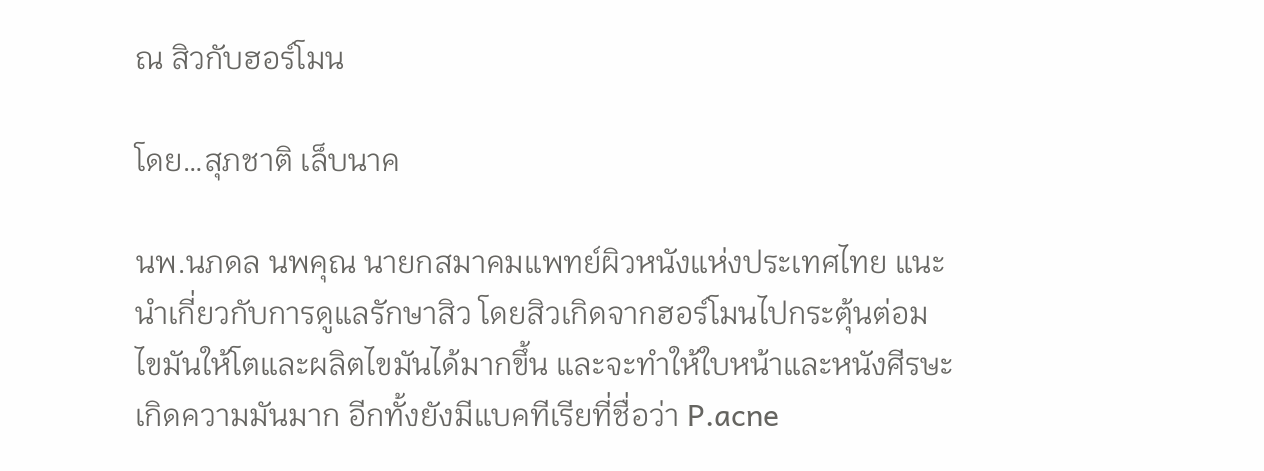ณ สิวกับฮอร์โมน

โดย…สุภชาติ เล็บนาค

นพ.นภดล นพคุณ นายกสมาคมแพทย์ผิวหนังแห่งประเทศไทย แนะนำเกี่ยวกับการดูแลรักษาสิว โดยสิวเกิดจากฮอร์โมนไปกระตุ้นต่อมไขมันให้โตและผลิตไขมันได้มากขึ้น และจะทำให้ใบหน้าและหนังศีรษะเกิดความมันมาก อีกทั้งยังมีแบคทีเรียที่ชื่อว่า P.acne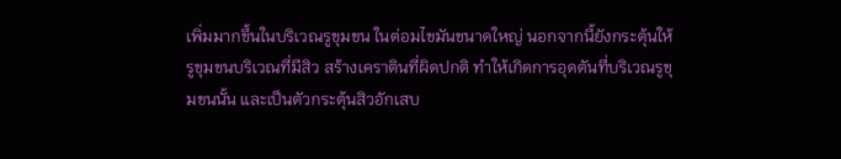เพิ่มมากขึ้นในบริเวณรูขุมขน ในต่อมไขมันขนาดใหญ่ นอกจากนี้ยังกระตุ้นให้รูขุมขนบริเวณที่มีสิว สร้างเคราตินที่ผิดปกติ ทำให้เกิดการอุดตันที่บริเวณรูขุมขนนั้น และเป็นตัวกระตุ้นสิวอักเสบ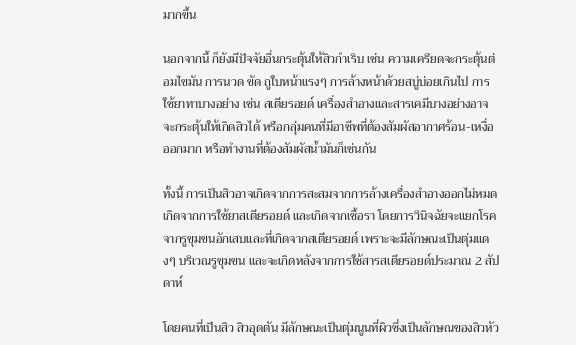มากขึ้น

นอกจากนี้ ก็ยังมีปัจจัยอื่นกระตุ้นให้สิวกำเริบ เช่น ความเครียดจะกระตุ้นต่อมไขมัน การนวด ขัด ถูใบหน้าแรงๆ การล้างหน้าด้วยสบู่บ่อยเกินไป การใช้ยาทาบางอย่าง เช่น สเตียรอยด์ เครื่องสำอางและสารเคมีบางอย่างอาจจะกระตุ้นให้เกิดสิวได้ หรือกลุ่มคนที่มีอาชีพที่ต้องสัมผัสอากาศร้อน-เหงื่อออกมาก หรือทำงานที่ต้องสัมผัสน้ำมันก็เช่นกัน

ทั้งนี้ การเป็นสิวอาจเกิดจากการสะสมจากการล้างเครื่องสำอางออกไม่หมด เกิดจากการใช้ยาสเตียรอยด์ และเกิดจากเชื้อรา โดยการวินิจฉัยจะแยกโรคจากรูขุมขนอักเสบและที่เกิดจากสเตียรอยด์ เพราะจะมีลักษณะเป็นตุ่มแดงๆ บริเวณรูขุมขน และจะเกิดหลังจากการใช้สารสเตียรอยด์ประมาณ 2 สัปดาห์

โดยคนที่เป็นสิว สิวอุดตัน มีลักษณะเป็นตุ่มนูนที่ผิวซึ่งเป็นลักษณของสิวหัว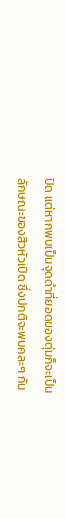ปิด แต่หากพบเป็นจุดดำที่ยอดของตุ่มก็จะเป็นลักษณะของสิวหัวเปิด ซึ่งปกติจะพบคละๆ กัน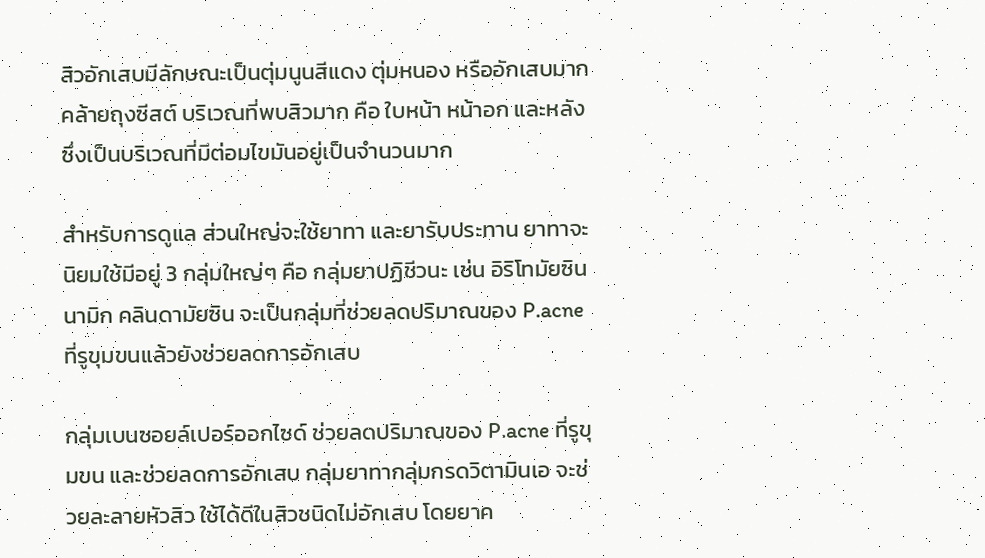สิวอักเสบมีลักษณะเป็นตุ่มนูนสีแดง ตุ่มหนอง หรืออักเสบมากคล้ายถุงซีสต์ บริเวณที่พบสิวมาก คือ ใบหน้า หน้าอก และหลัง ซึ่งเป็นบริเวณที่มีต่อมไขมันอยู่เป็นจำนวนมาก

สำหรับการดูแล ส่วนใหญ่จะใช้ยาทา และยารับประทาน ยาทาจะนิยมใช้มีอยู่ 3 กลุ่มใหญ่ๆ คือ กลุ่มยาปฏิชีวนะ เช่น อิริโทมัยซินนามิก คลินดามัยซิน จะเป็นกลุ่มที่ช่วยลดปริมาณของ P.acne ที่รูขุมขนแล้วยังช่วยลดการอักเสบ

กลุ่มเบนซอยล์เปอร์ออกไซด์ ช่วยลดปริมาณของ P.acne ที่รูขุมขน และช่วยลดการอักเสบ กลุ่มยาทากลุ่มกรดวิตามินเอ จะช่วยละลายหัวสิว ใช้ได้ดีในสิวชนิดไม่อักเสบ โดยยาค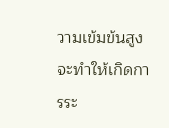วามเข้มข้นสูงจะทำให้เกิดการระ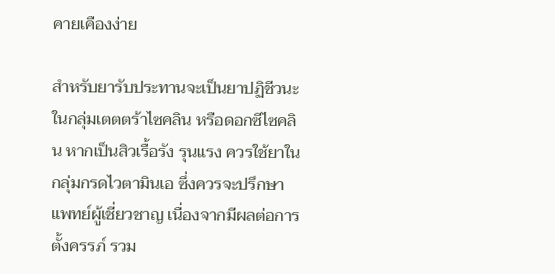คายเคืองง่าย

สำหรับยารับประทานจะเป็นยาปฏิชีวนะในกลุ่มเตตตร้าไซคลิน หรือดอกซีไซคลิน หากเป็นสิวเรื้อรัง รุนแรง ควรใช้ยาในกลุ่มกรดไวตามินเอ ซึ่งควรจะปรึกษาแพทย์ผู้เชี่ยวชาญ เนื่องจากมีผลต่อการตั้งครรภ์ รวม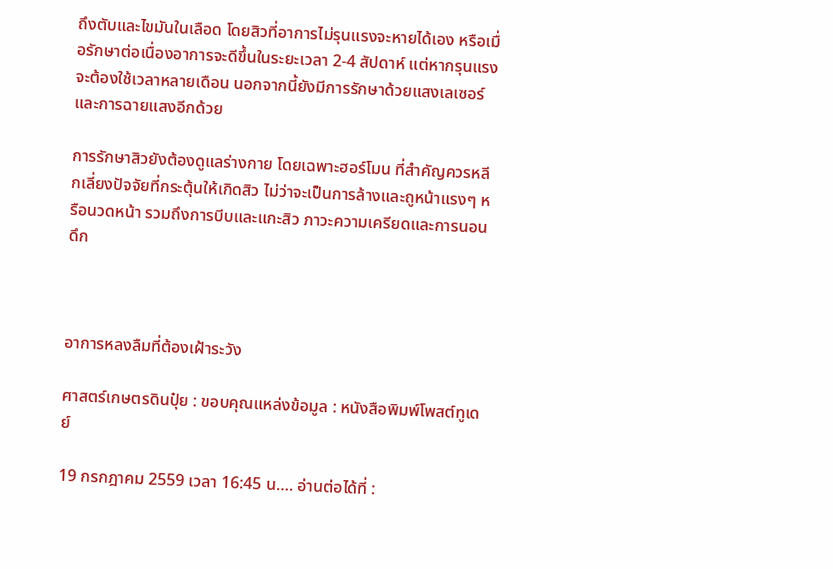ถึงตับและไขมันในเลือด โดยสิวที่อาการไม่รุนแรงจะหายได้เอง หรือเมื่อรักษาต่อเนื่องอาการจะดีขึ้นในระยะเวลา 2-4 สัปดาห์ แต่หากรุนแรงจะต้องใช้เวลาหลายเดือน นอกจากนี้ยังมีการรักษาด้วยแสงเลเซอร์ และการฉายแสงอีกด้วย

การรักษาสิวยังต้องดูแลร่างกาย โดยเฉพาะฮอร์โมน ที่สำคัญควรหลีกเลี่ยงปัจจัยที่กระตุ้นให้เกิดสิว ไม่ว่าจะเป็นการล้างและถูหน้าแรงๆ หรือนวดหน้า รวมถึงการบีบและแกะสิว ภาวะความเครียดและการนอนดึก



อาการหลงลืมที่ต้องเฝ้าระวัง

ศาสตร์เกษตรดินปุ๋ย : ขอบคุณแหล่งข้อมูล : หนังสือพิมพ์โพสต์ทูเดย์

19 กรกฎาคม 2559 เวลา 16:45 น…. อ่านต่อได้ที่ :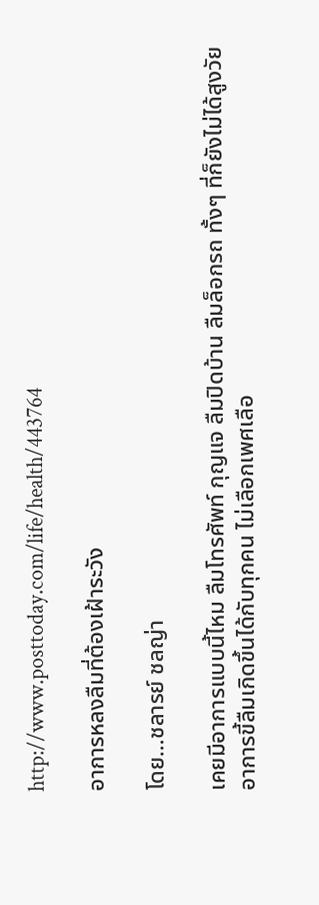http://www.posttoday.com/life/health/443764

อาการหลงลืมที่ต้องเฝ้าระวัง

โดย…ชลารย์ ชลญ่า

เคยมีอาการแบบนี้ไหม ลืมโทรศัพท์ กุญแจ ลืมปิดบ้าน ลืมล็อกรถ ทั้งๆ ที่ก็ยังไม่ได้สูงวัย อาการขี้ลืมเกิดขึ้นได้กับทุกคน ไม่เลือกเพศเลือ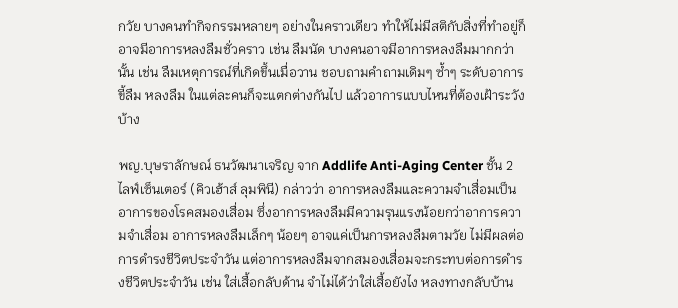กวัย บางคนทำกิจกรรมหลายๆ อย่างในคราวเดียว ทำให้ไม่มีสติกับสิ่งที่ทำอยู่ก็อาจมีอาการหลงลืมชั่วคราว เช่น ลืมนัด บางคนอาจมีอาการหลงลืมมากกว่านั้น เช่น ลืมเหตุการณ์ที่เกิดขึ้นเมื่อวาน ชอบถามคำถามเดิมๆ ซ้ำๆ ระดับอาการขี้ลืม หลงลืม ในแต่ละคนก็จะแตกต่างกันไป แล้วอาการแบบไหนที่ต้องเฝ้าระวังบ้าง

พญ.บุษราลักษณ์ ธนวัฒนาเจริญ จาก Addlife Anti-Aging Center ชั้น 2 ไลฟ์เซ็นเตอร์ (คิวเฮ้าส์ ลุมพินี) กล่าวว่า อาการหลงลืมและความจำเสื่อมเป็นอาการของโรคสมองเสื่อม ซึ่งอาการหลงลืมมีความรุนแรงน้อยกว่าอาการความจำเสื่อม อาการหลงลืมเล็กๆ น้อยๆ อาจแค่เป็นการหลงลืมตามวัย ไม่มีผลต่อการดำรงชีวิตประจำวัน แต่อาการหลงลืมจากสมองเสื่อมจะกระทบต่อการดำรงชีวิตประจำวัน เช่น ใส่เสื้อกลับด้าน จำไม่ได้ว่าใส่เสื้อยังไง หลงทางกลับบ้าน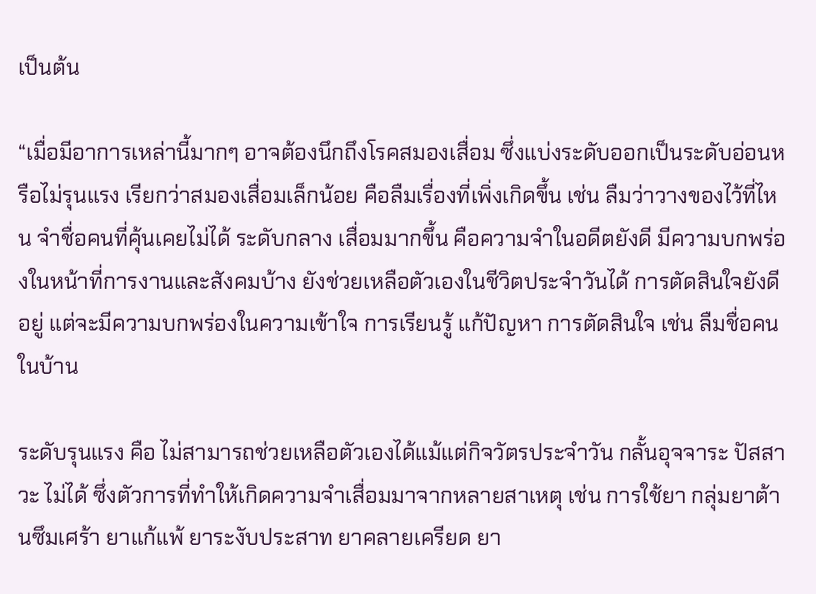เป็นต้น

“เมื่อมีอาการเหล่านี้มากๆ อาจต้องนึกถึงโรคสมองเสื่อม ซึ่งแบ่งระดับออกเป็นระดับอ่อนหรือไม่รุนแรง เรียกว่าสมองเสื่อมเล็กน้อย คือลืมเรื่องที่เพิ่งเกิดขึ้น เช่น ลืมว่าวางของไว้ที่ไหน จำชื่อคนที่คุ้นเคยไม่ได้ ระดับกลาง เสื่อมมากขึ้น คือความจำในอดีตยังดี มีความบกพร่องในหน้าที่การงานและสังคมบ้าง ยังช่วยเหลือตัวเองในชีวิตประจำวันได้ การตัดสินใจยังดีอยู่ แต่จะมีความบกพร่องในความเข้าใจ การเรียนรู้ แก้ปัญหา การตัดสินใจ เช่น ลืมชื่อคนในบ้าน

ระดับรุนแรง คือ ไม่สามารถช่วยเหลือตัวเองได้แม้แต่กิจวัตรประจำวัน กลั้นอุจจาระ ปัสสาวะ ไม่ได้ ซึ่งตัวการที่ทำให้เกิดความจำเสื่อมมาจากหลายสาเหตุ เช่น การใช้ยา กลุ่มยาต้านซึมเศร้า ยาแก้แพ้ ยาระงับประสาท ยาคลายเครียด ยา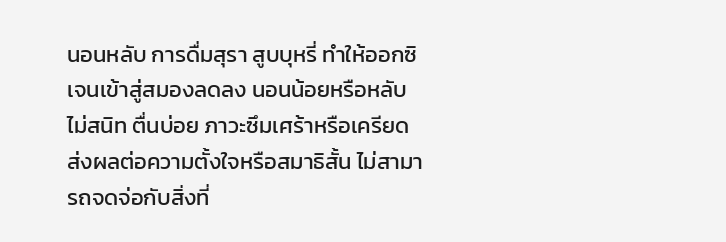นอนหลับ การดื่มสุรา สูบบุหรี่ ทำให้ออกซิเจนเข้าสู่สมองลดลง นอนน้อยหรือหลับไม่สนิท ตื่นบ่อย ภาวะซึมเศร้าหรือเครียด ส่งผลต่อความตั้งใจหรือสมาธิสั้น ไม่สามารถจดจ่อกับสิ่งที่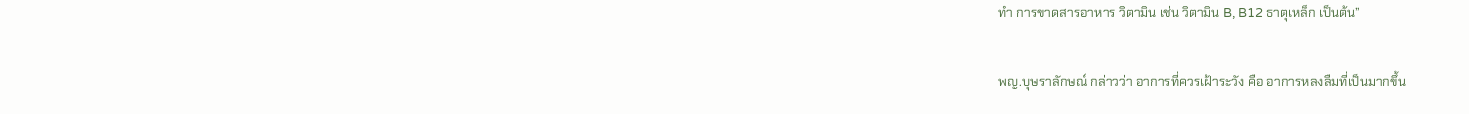ทำ การขาดสารอาหาร วิตามิน เช่น วิตามิน B, B12 ธาตุเหล็ก เป็นต้น”

พญ.บุษราลักษณ์ กล่าวว่า อาการที่ควรเฝ้าระวัง คือ อาการหลงลืมที่เป็นมากขึ้น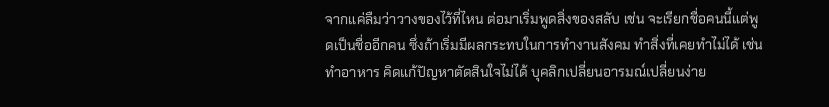จากแค่ลืมว่าวางของไว้ที่ไหน ต่อมาเริ่มพูดสิ่งของสลับ เช่น จะเรียกชื่อคนนี้แต่พูดเป็นชื่ออีกคน ซึ่งถ้าเริ่มมีผลกระทบในการทำงานสังคม ทำสิ่งที่เคยทำไม่ได้ เช่น ทำอาหาร คิดแก้ปัญหาตัดสินใจไม่ได้ บุคลิกเปลี่ยนอารมณ์เปลี่ยนง่าย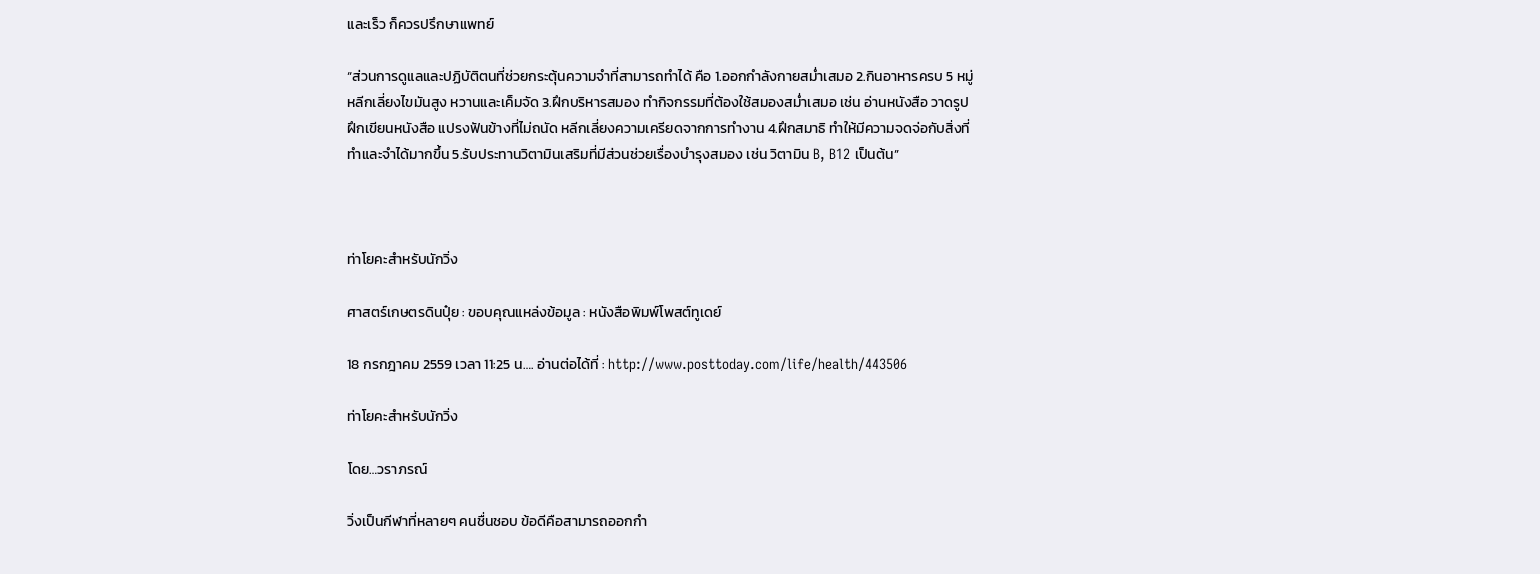และเร็ว ก็ควรปรึกษาแพทย์

“ส่วนการดูแลและปฏิบัติตนที่ช่วยกระตุ้นความจำที่สามารถทำได้ คือ 1.ออกกำลังกายสม่ำเสมอ 2.กินอาหารครบ 5 หมู่ หลีกเลี่ยงไขมันสูง หวานและเค็มจัด 3.ฝึกบริหารสมอง ทำกิจกรรมที่ต้องใช้สมองสม่ำเสมอ เช่น อ่านหนังสือ วาดรูป ฝึกเขียนหนังสือ แปรงฟันข้างที่ไม่ถนัด หลีกเลี่ยงความเครียดจากการทำงาน 4.ฝึกสมาธิ ทำให้มีความจดจ่อกับสิ่งที่ทำและจำได้มากขึ้น 5.รับประทานวิตามินเสริมที่มีส่วนช่วยเรื่องบำรุงสมอง เช่น วิตามิน B, B12 เป็นต้น”



ท่าโยคะสำหรับนักวิ่ง

ศาสตร์เกษตรดินปุ๋ย : ขอบคุณแหล่งข้อมูล : หนังสือพิมพ์โพสต์ทูเดย์

18 กรกฎาคม 2559 เวลา 11:25 น…. อ่านต่อได้ที่ : http://www.posttoday.com/life/health/443506

ท่าโยคะสำหรับนักวิ่ง

โดย…วราภรณ์

วิ่งเป็นกีฬาที่หลายๆ คนชื่นชอบ ข้อดีคือสามารถออกกำ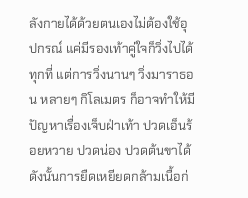ลังกายได้ด้วยตนเองไม่ต้องใช้อุปกรณ์ แค่มีรองเท้าคู่ใจก็วิ่งไปได้ทุกที่ แต่การวิ่งนานๆ วิ่งมาราธอน หลายๆ กิโลเมตร ก็อาจทำให้มีปัญหาเรื่องเจ็บฝ่าเท้า ปวดเอ็นร้อยหวาย ปวดน่อง ปวดต้นขาได้ ดังนั้นการยืดเหยียดกล้ามเนื้อก่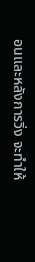อนและหลังการวิ่ง จะทำให้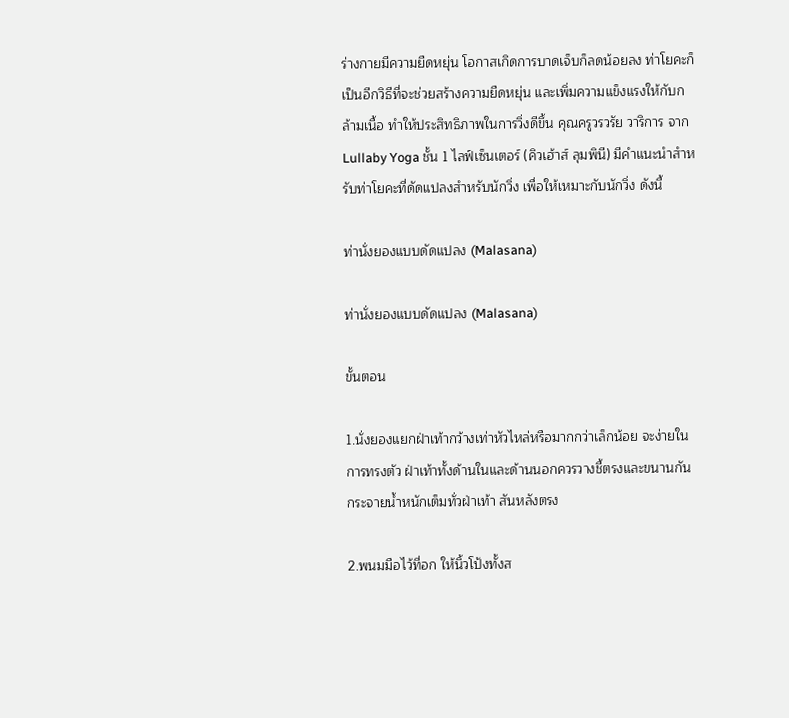ร่างกายมีความยืดหยุ่น โอกาสเกิดการบาดเจ็บก็ลดน้อยลง ท่าโยคะก็เป็นอีกวิธีที่จะช่วยสร้างความยืดหยุ่น และเพิ่มความแข็งแรงให้กับกล้ามเนื้อ ทำให้ประสิทธิภาพในการวิ่งดีขึ้น คุณครูวรวรัย วาริการ จาก Lullaby Yoga ชั้น 1 ไลฟ์เซ็นเตอร์ (คิวเฮ้าส์ ลุมพินี) มีคำแนะนำสำหรับท่าโยคะที่ดัดแปลงสำหรับนักวิ่ง เพื่อให้เหมาะกับนักวิ่ง ดังนี้

ท่านั่งยองแบบดัดแปลง (Malasana)

ท่านั่งยองแบบดัดแปลง (Malasana)

ขั้นตอน

1.นั่งยองแยกฝ่าเท้ากว้างเท่าหัวไหล่หรือมากกว่าเล็กน้อย จะง่ายในการทรงตัว ฝ่าเท้าทั้งด้านในและด้านนอกควรวางชี้ตรงและขนานกัน กระจายน้ำหนักเต็มทั่วฝ่าเท้า สันหลังตรง

2.พนมมือไว้ที่อก ให้นิ้วโป้งทั้งส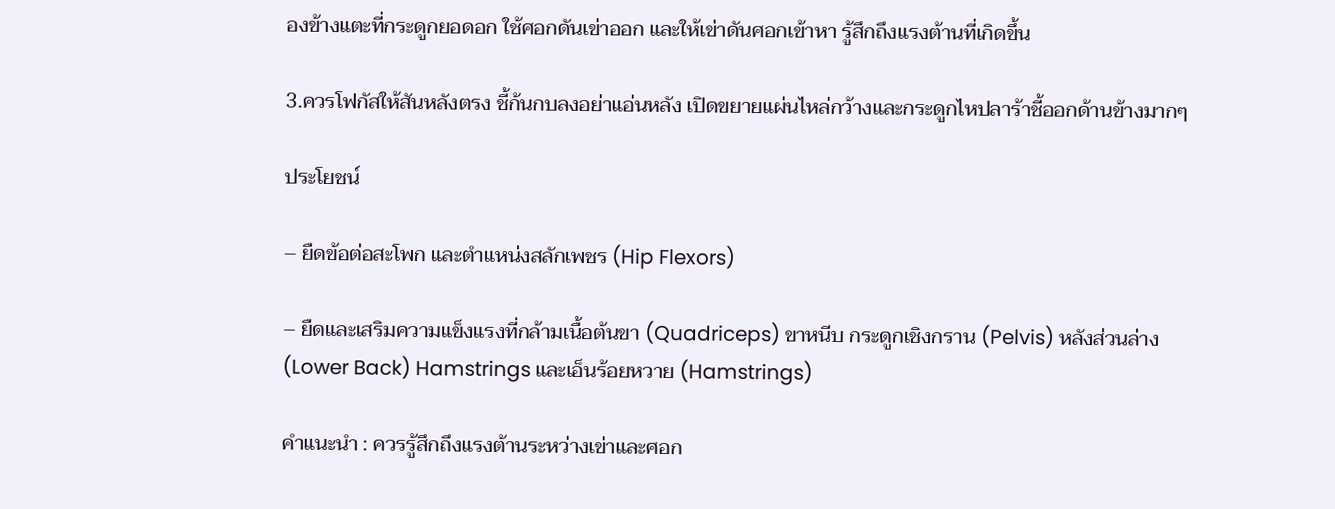องข้างแตะที่กระดูกยอดอก ใช้ศอกดันเข่าออก และให้เข่าดันศอกเข้าหา รู้สึกถึงแรงต้านที่เกิดขึ้น

3.ควรโฟกัสให้สันหลังตรง ชี้ก้นกบลงอย่าแอ่นหลัง เปิดขยายแผ่นไหล่กว้างและกระดูกไหปลาร้าชี้ออกด้านข้างมากๆ

ประโยชน์

– ยืดข้อต่อสะโพก และตำแหน่งสลักเพชร (Hip Flexors)

– ยืดและเสริมความแข็งแรงที่กล้ามเนื้อต้นขา (Quadriceps) ขาหนีบ กระดูกเชิงกราน (Pelvis) หลังส่วนล่าง (Lower Back) Hamstrings และเอ็นร้อยหวาย (Hamstrings)

คำแนะนำ : ควรรู้สึกถึงแรงต้านระหว่างเข่าและศอก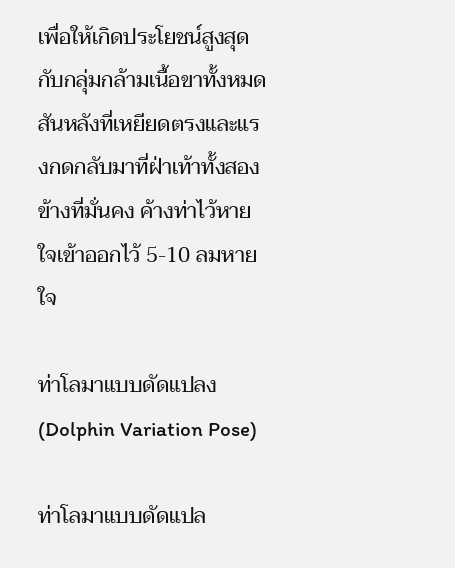เพื่อให้เกิดประโยชน์สูงสุดกับกลุ่มกล้ามเนื้อขาทั้งหมด สันหลังที่เหยียดตรงและแรงกดกลับมาที่ฝ่าเท้าทั้งสองข้างที่มั่นคง ค้างท่าไว้หายใจเข้าออกไว้ 5-10 ลมหายใจ

ท่าโลมาแบบดัดแปลง (Dolphin Variation Pose)

ท่าโลมาแบบดัดแปล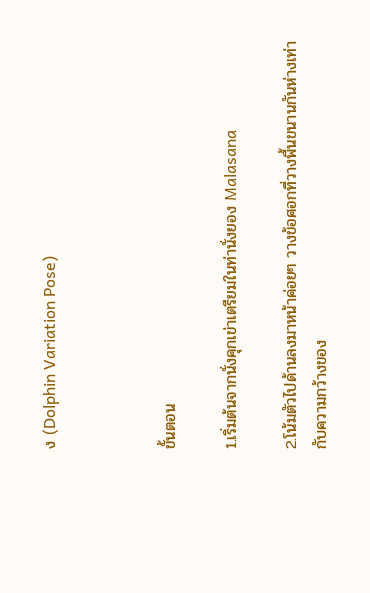ง (Dolphin Variation Pose)



ขั้นตอน

1.เริ่มต้นจากนั่งคุกเข่าเตรียมในท่านั่งยอง Malasana

2.โน้มตัวไปด้านลงมาหน้าค่อยๆ วางข้อศอกที่วางพื้นขนานกันห่างเท่ากับความกว้างของ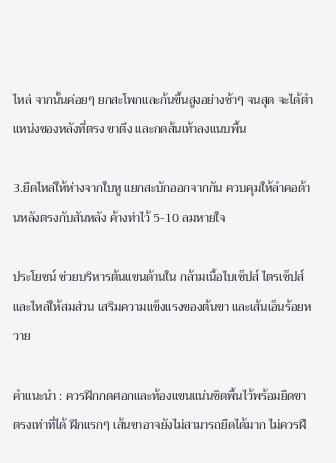ไหล่ จากนั้นค่อยๆ ยกสะโพกและก้นขึ้นสูงอย่างช้าๆ จนสุด จะได้ตำแหน่งของหลังที่ตรง ขาตึง และกดส้นเท้าลงแนบพื้น

3.ยืดไหล่ให้ห่างจากใบหู แยกสะบักออกจากกัน ควบคุมให้ลำคอด้านหลังตรงกับสันหลัง ค้างท่าไว้ 5-10 ลมหายใจ

ประโยชน์ ช่วยบริหารต้นแขนด้านใน กล้ามเนื้อไบเซ็ปส์ ไตรเซ็ปส์ และไหล่ให้สมส่วน เสริมความแข็งแรงของต้นขา และเส้นเอ็นร้อยหวาย

คำแนะนำ : ควรฝึกกดศอกและท้องแขนแน่นชิดพื้นไว้พร้อมยืดขาตรงเท่าที่ได้ ฝึกแรกๆ เส้นขาอาจยังไม่สามารถยืดได้มาก ไม่ควรฝื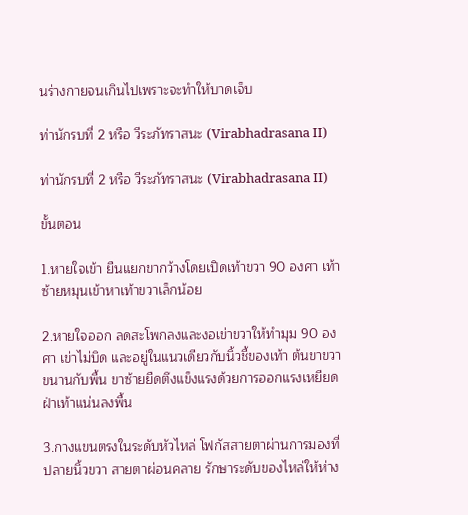นร่างกายจนเกินไปเพราะจะทำให้บาดเจ็บ

ท่านักรบที่ 2 หรือ วีระภัทราสนะ (Virabhadrasana II)

ท่านักรบที่ 2 หรือ วีระภัทราสนะ (Virabhadrasana II)

ขั้นตอน

1.หายใจเข้า ยืนแยกขากว้างโดยเปิดเท้าขวา 90 องศา เท้าซ้ายหมุนเข้าหาเท้าขวาเล็กน้อย

2.หายใจออก ลดสะโพกลงและงอเข่าขวาให้ทํามุม 90 องศา เข่าไม่บิด และอยู่ในแนวเดียวกับนิ้วชี้ของเท้า ต้นขาขวาขนานกับพื้น ขาซ้ายยืดตึงแข็งแรงด้วยการออกแรงเหยียดฝ่าเท้าแน่นลงพื้น

3.กางแขนตรงในระดับหัวไหล่ โฟกัสสายตาผ่านการมองที่ปลายนิ้วขวา สายตาผ่อนคลาย รักษาระดับของไหล่ให้ห่าง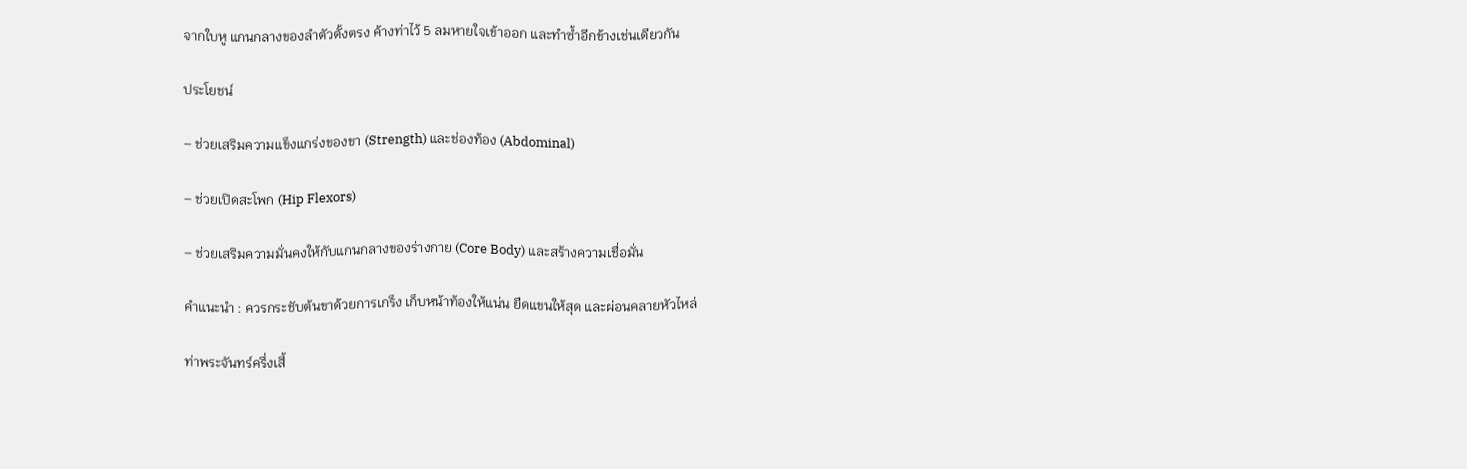จากใบหู แกนกลางของลำตัวตั้งตรง ค้างท่าไว้ 5 ลมหายใจเข้าออก และทําซ้ำอีกข้างเช่นเดียวกัน

ประโยชน์

– ช่วยเสริมความแข็งแกร่งของขา (Strength) และช่องท้อง (Abdominal)

– ช่วยเปิดสะโพก (Hip Flexors)

– ช่วยเสริมความมั่นคงให้กับแกนกลางของร่างกาย (Core Body) และสร้างความเชื่อมั่น

คําแนะนํา : ควรกระชับต้นขาด้วยการเกร็ง เก็บหน้าท้องให้แน่น ยืดแขนให้สุด และผ่อนคลายหัวไหล่

ท่าพระจันทร์ครึ่งเสี้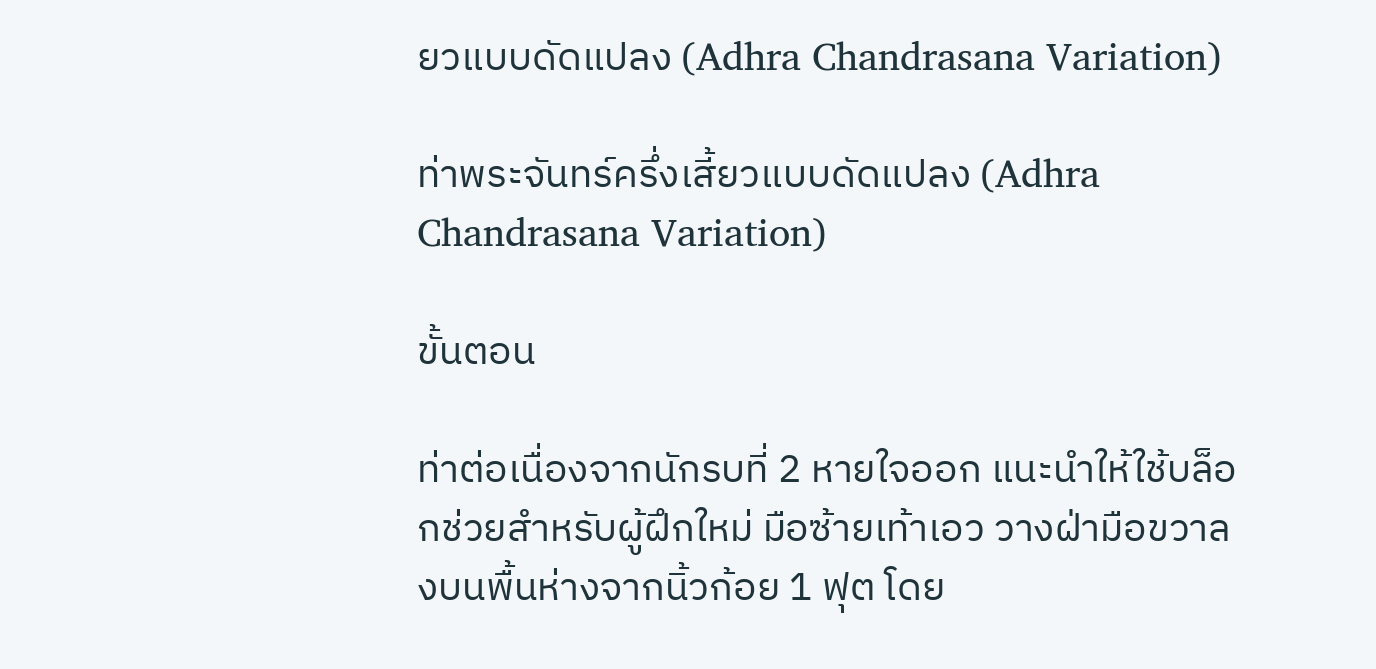ยวแบบดัดแปลง (Adhra Chandrasana Variation)

ท่าพระจันทร์ครึ่งเสี้ยวแบบดัดแปลง (Adhra Chandrasana Variation)

ขั้นตอน

ท่าต่อเนื่องจากนักรบที่ 2 หายใจออก แนะนำให้ใช้บล็อกช่วยสำหรับผู้ฝึกใหม่ มือซ้ายเท้าเอว วางฝ่ามือขวาลงบนพื้นห่างจากนิ้วก้อย 1 ฟุต โดย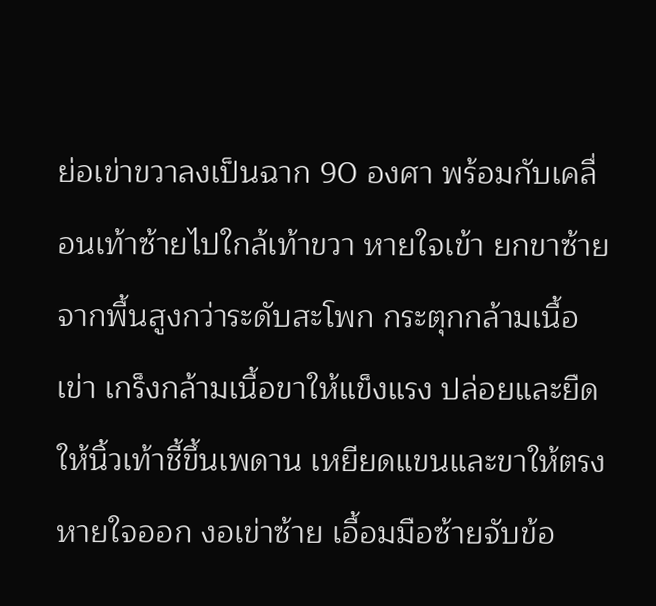ย่อเข่าขวาลงเป็นฉาก 90 องศา พร้อมกับเคลื่อนเท้าซ้ายไปใกล้เท้าขวา หายใจเข้า ยกขาซ้ายจากพื้นสูงกว่าระดับสะโพก กระตุกกล้ามเนื้อเข่า เกร็งกล้ามเนื้อขาให้แข็งแรง ปล่อยและยืดให้นิ้วเท้าชี้ขึ้นเพดาน เหยียดแขนและขาให้ตรง หายใจออก งอเข่าซ้าย เอื้อมมือซ้ายจับข้อ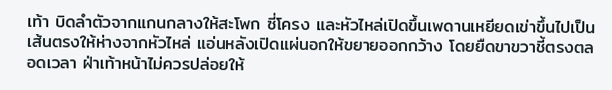เท้า บิดลำตัวจากแกนกลางให้สะโพก ซี่โครง และหัวไหล่เปิดขึ้นเพดานเหยียดเข่าขึ้นไปเป็นเส้นตรงให้ห่างจากหัวไหล่ แอ่นหลังเปิดแผ่นอกให้ขยายออกกว้าง โดยยืดขาขวาชี้ตรงตลอดเวลา ฝ่าเท้าหน้าไม่ควรปล่อยให้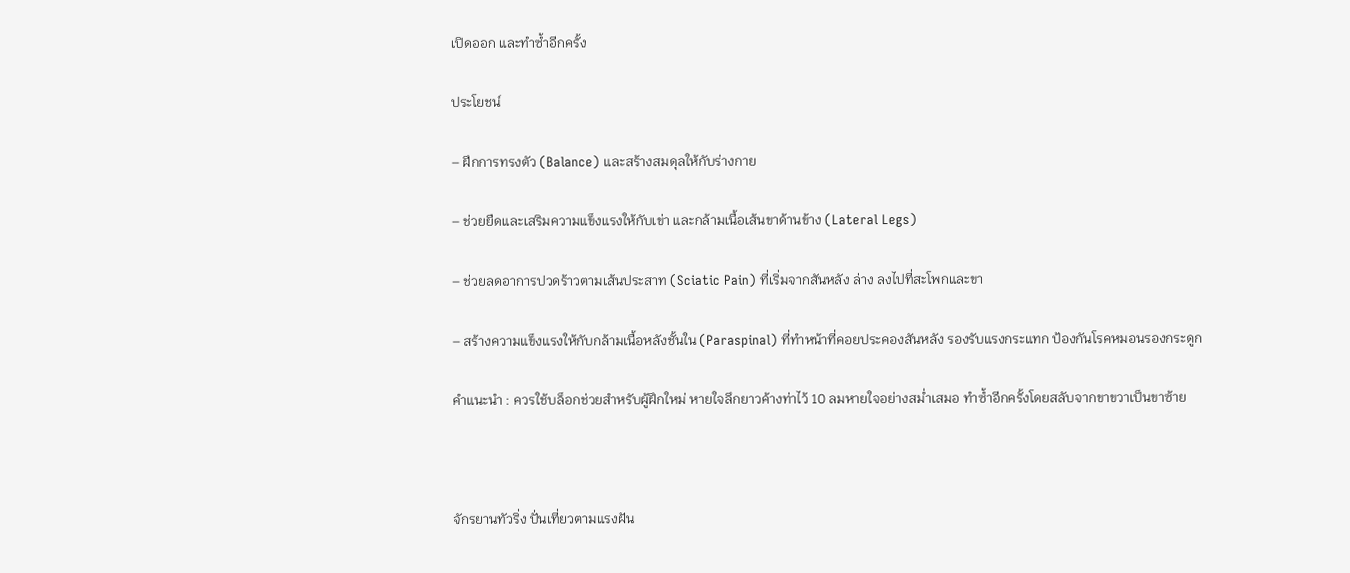เปิดออก และทำซ้ำอีกครั้ง

ประโยชน์

– ฝึกการทรงตัว (Balance) และสร้างสมดุลให้กับร่างกาย

– ช่วยยืดและเสริมความแข็งแรงให้กับเข่า และกล้ามเนื้อเส้นขาด้านข้าง (Lateral Legs)

– ช่วยลดอาการปวดร้าวตามเส้นประสาท (Sciatic Pain) ที่เริ่มจากสันหลัง ล่าง ลงไปที่สะโพกและขา

– สร้างความแข็งแรงให้กับกล้ามเนื้อหลังชั้นใน (Paraspinal) ที่ทำหน้าที่คอยประคองสันหลัง รองรับแรงกระแทก ป้องกันโรคหมอนรองกระดูก

คำแนะนำ : ควรใช้บล็อกช่วยสำหรับผู้ฝึกใหม่ หายใจลึกยาวค้างท่าไว้ 10 ลมหายใจอย่างสม่ำเสมอ ทำซ้ำอีกครั้งโดยสลับจากขาขวาเป็นขาซ้าย



จักรยานทัวริ่ง ปั่นเที่ยวตามแรงฝัน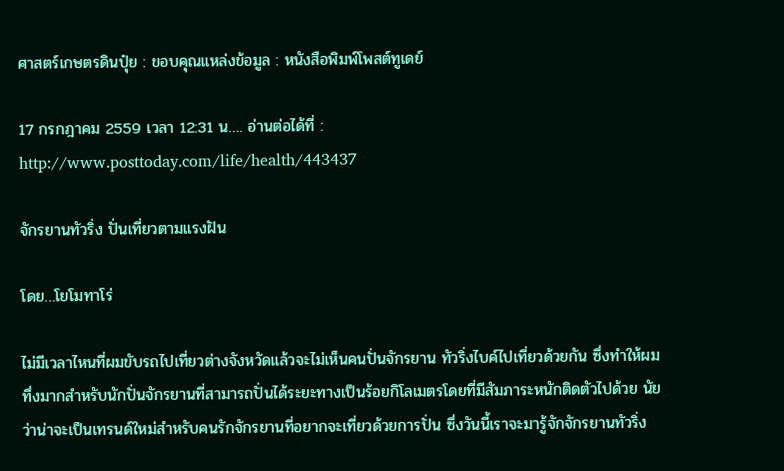ศาสตร์เกษตรดินปุ๋ย : ขอบคุณแหล่งข้อมูล : หนังสือพิมพ์โพสต์ทูเดย์

17 กรกฎาคม 2559 เวลา 12:31 น…. อ่านต่อได้ที่ : http://www.posttoday.com/life/health/443437

จักรยานทัวริ่ง ปั่นเที่ยวตามแรงฝัน

โดย…โยโมทาโร่

ไม่มีเวลาไหนที่ผมขับรถไปเที่ยวต่างจังหวัดแล้วจะไม่เห็นคนปั่นจักรยาน ทัวริ่งไบค์ไปเที่ยวด้วยกัน ซึ่งทำให้ผมทึ่งมากสำหรับนักปั่นจักรยานที่สามารถปั่นได้ระยะทางเป็นร้อยกิโลเมตรโดยที่มีสัมภาระหนักติดตัวไปด้วย นัยว่าน่าจะเป็นเทรนด์ใหม่สำหรับคนรักจักรยานที่อยากจะเที่ยวด้วยการปั่น ซึ่งวันนี้เราจะมารู้จักจักรยานทัวริ่ง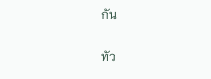กัน

ทัว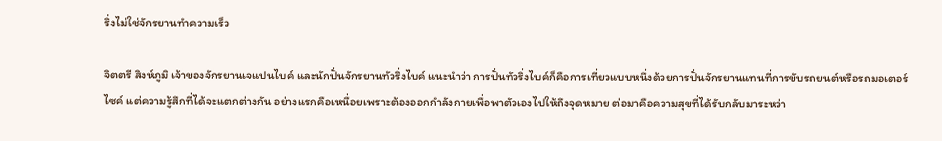ริ่งไม่ใช่จักรยานทำความเร็ว

จิตตรี สิงห์ภูมิ เจ้าของจักรยานเจแปนไบค์ และนักปั่นจักรยานทัวริ่งไบค์ แนะนำว่า การปั่นทัวริ่งไบค์ก็คือการเที่ยวแบบหนึ่งด้วยการปั่นจักรยานแทนที่การขับรถยนต์หรือรถมอเตอร์ไซค์ แต่ความรู้สึกที่ได้จะแตกต่างกัน อย่างแรกคือเหนื่อยเพราะต้องออกกำลังกายเพื่อพาตัวเองไปให้ถึงจุดหมาย ต่อมาคือความสุขที่ได้รับกลับมาระหว่า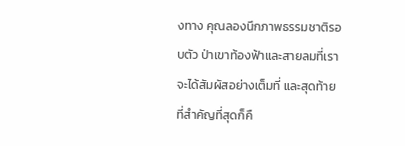งทาง คุณลองนึกภาพธรรมชาติรอบตัว ป่าเขาท้องฟ้าและสายลมที่เราจะได้สัมผัสอย่างเต็มที่ และสุดท้ายที่สำคัญที่สุดก็คื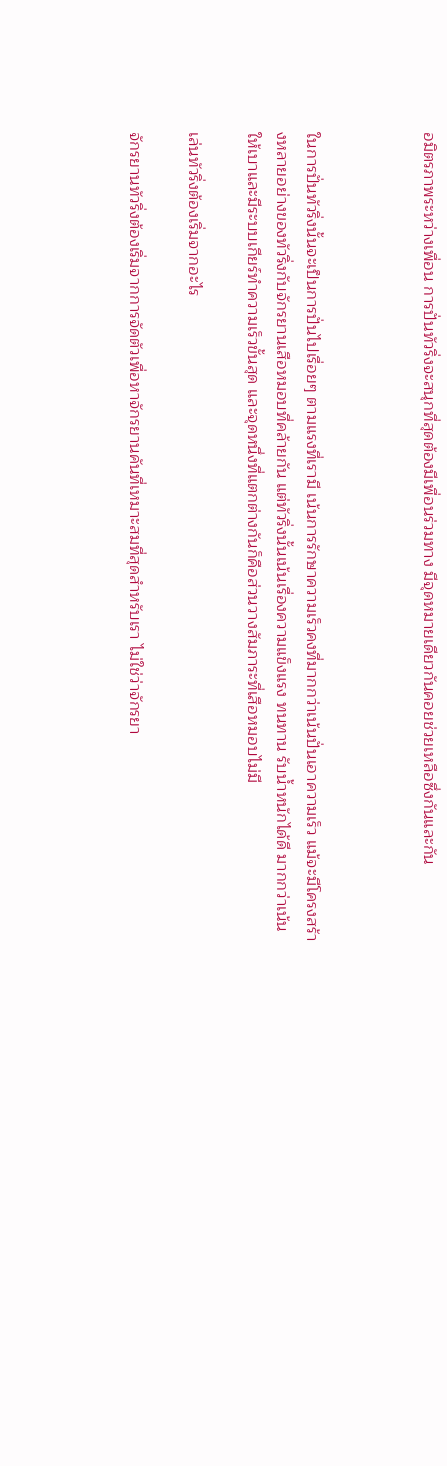อมิตรภาพระหว่างเพื่อน การปั่นทัวริ่งจะสนุกที่สุดต้องมีเพื่อนร่วมทาง มีจุดหมายเดียวกันคอยช่วยเหลือซึ่งกันและกัน



ในการปั่นทัวริ่งนั้นจะเป็นการปั่นไปเรื่อยๆ ตามแรงที่เรามี เน้นการรักษาความเร็วคงที่มากกว่าเน้นปั่นเอาความเร็ว แม้จะมีโครงสร้างหลายอย่างของทัวริ่งกับจักรยานเสือหมอบที่คล้ายกัน แต่ทัวริ่งนั้นเน้นเรื่องความแข็งแรง ทนทาน รับน้ำหนักได้ดี มากกว่าเน้นให้เบาและมีระบบเกียร์ทำความเร็วขั้นสุด และจุดหนึ่งที่แตกต่างกันก็คือส่วนวางสัมภาระที่เสือหมอบไม่มี

เล่นทัวริ่งต้องเริ่มจากอะไร

จักรยานทัวริ่งต้องเริ่มจากการจัดตัวเพื่อหาจักรยานคันที่เหมาะสมที่สุดสำหรับเรา ไม่ใช่ว่าจักรยา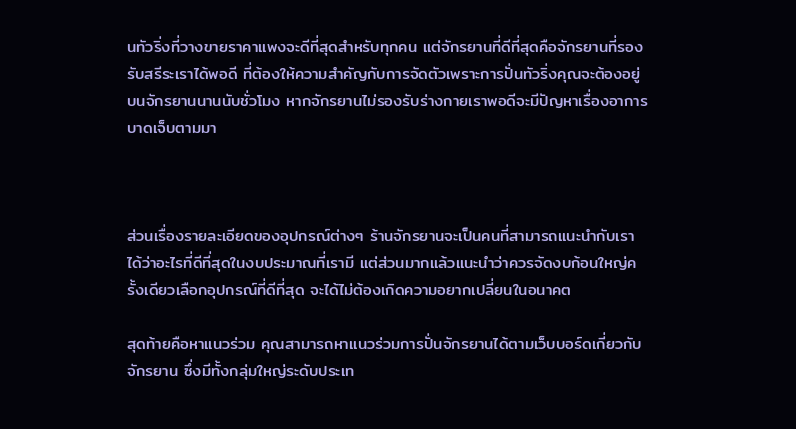นทัวริ่งที่วางขายราคาแพงจะดีที่สุดสำหรับทุกคน แต่จักรยานที่ดีที่สุดคือจักรยานที่รองรับสรีระเราได้พอดี ที่ต้องให้ความสำคัญกับการจัดตัวเพราะการปั่นทัวริ่งคุณจะต้องอยู่บนจักรยานนานนับชั่วโมง หากจักรยานไม่รองรับร่างกายเราพอดีจะมีปัญหาเรื่องอาการบาดเจ็บตามมา



ส่วนเรื่องรายละเอียดของอุปกรณ์ต่างๆ ร้านจักรยานจะเป็นคนที่สามารถแนะนำกับเราได้ว่าอะไรที่ดีที่สุดในงบประมาณที่เรามี แต่ส่วนมากแล้วแนะนำว่าควรจัดงบก้อนใหญ่ครั้งเดียวเลือกอุปกรณ์ที่ดีที่สุด จะได้ไม่ต้องเกิดความอยากเปลี่ยนในอนาคต

สุดท้ายคือหาแนวร่วม คุณสามารถหาแนวร่วมการปั่นจักรยานได้ตามเว็บบอร์ดเกี่ยวกับจักรยาน ซึ่งมีทั้งกลุ่มใหญ่ระดับประเท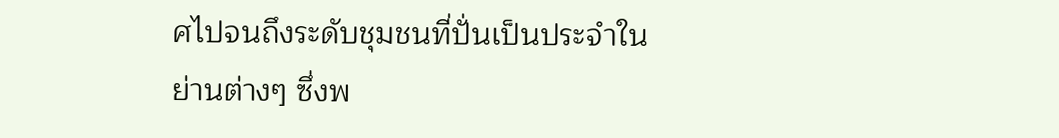ศไปจนถึงระดับชุมชนที่ปั่นเป็นประจำในย่านต่างๆ ซึ่งพ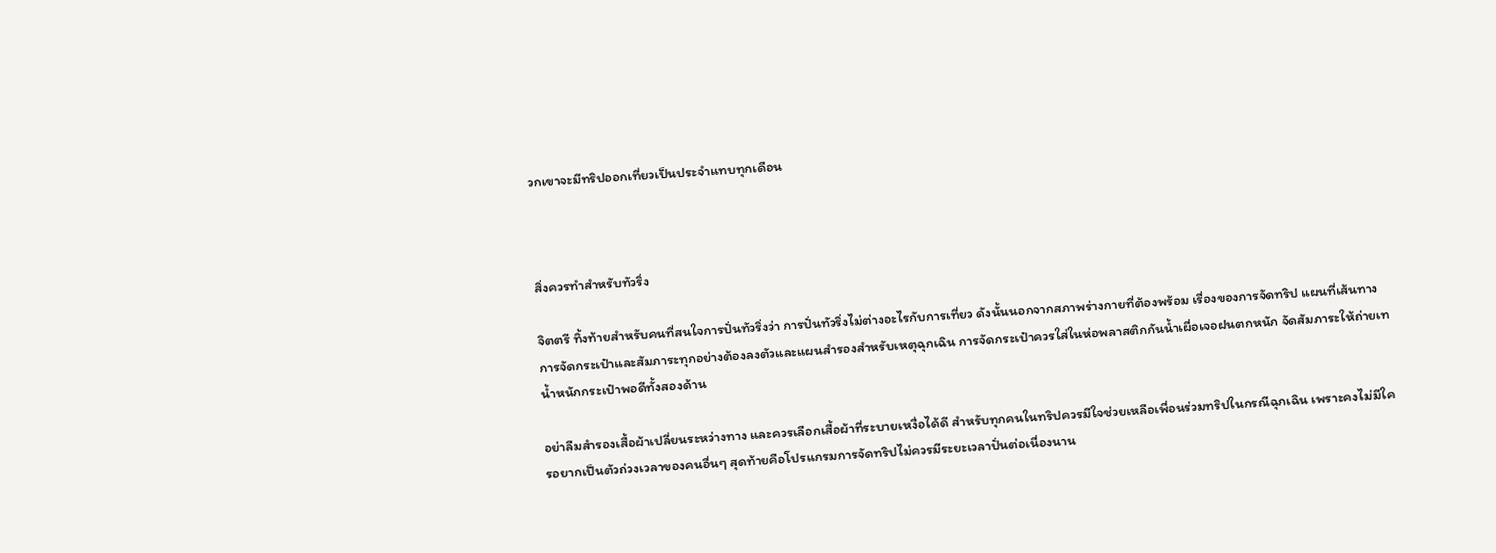วกเขาจะมีทริปออกเที่ยวเป็นประจำแทบทุกเดือน



สิ่งควรทำสำหรับทัวริ่ง

จิตตรี ทิ้งท้ายสำหรับคนที่สนใจการปั่นทัวริ่งว่า การปั่นทัวริ่งไม่ต่างอะไรกับการเที่ยว ดังนั้นนอกจากสภาพร่างกายที่ต้องพร้อม เรื่องของการจัดทริป แผนที่เส้นทาง การจัดกระเป๋าและสัมภาระทุกอย่างต้องลงตัวและแผนสำรองสำหรับเหตุฉุกเฉิน การจัดกระเป๋าควรใส่ในห่อพลาสติกกันน้ำเผื่อเจอฝนตกหนัก จัดสัมภาระให้ถ่ายเทน้ำหนักกระเป๋าพอดีทั้งสองด้าน

อย่าลืมสำรองเสื้อผ้าเปลี่ยนระหว่างทาง และควรเลือกเสื้อผ้าที่ระบายเหงื่อได้ดี สำหรับทุกคนในทริปควรมีใจช่วยเหลือเพื่อนร่วมทริปในกรณีฉุกเฉิน เพราะคงไม่มีใครอยากเป็นตัวถ่วงเวลาของคนอื่นๆ สุดท้ายคือโปรแกรมการจัดทริปไม่ควรมีระยะเวลาปั่นต่อเนื่องนาน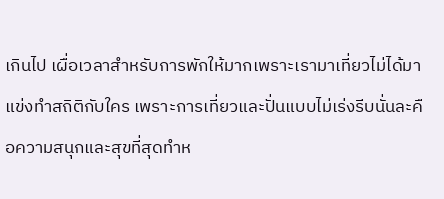เกินไป เผื่อเวลาสำหรับการพักให้มากเพราะเรามาเที่ยวไม่ได้มาแข่งทำสถิติกับใคร เพราะการเที่ยวและปั่นแบบไม่เร่งรีบนั่นละคือความสนุกและสุขที่สุดทำห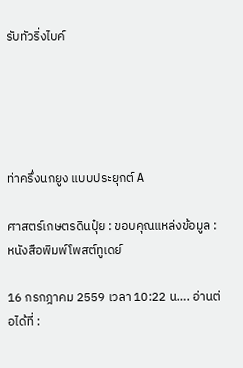รับทัวริ่งไบค์





ท่าครึ่งนกยูง แบบประยุกต์ A

ศาสตร์เกษตรดินปุ๋ย : ขอบคุณแหล่งข้อมูล : หนังสือพิมพ์โพสต์ทูเดย์

16 กรกฎาคม 2559 เวลา 10:22 น…. อ่านต่อได้ที่ :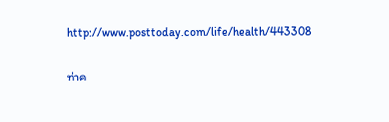http://www.posttoday.com/life/health/443308

ท่าค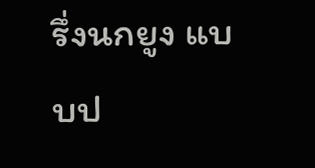รึ่งนกยูง แบบป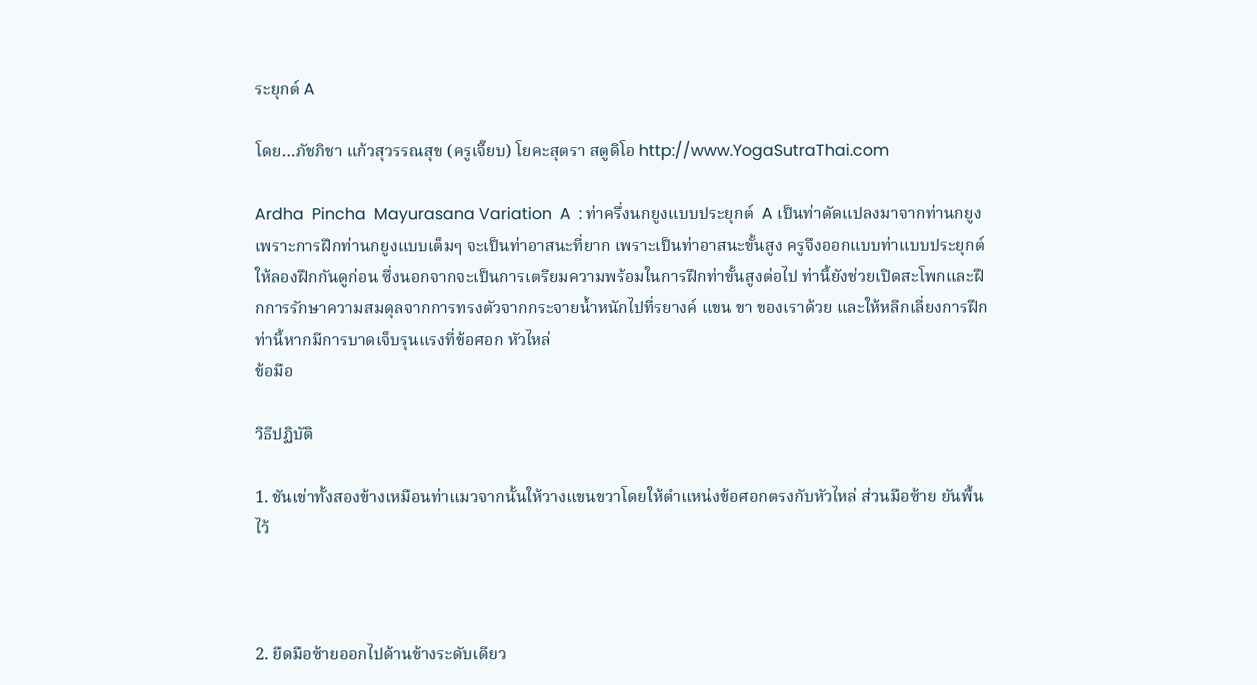ระยุกต์ A

โดย…ภัชภิชา แก้วสุวรรณสุข (ครูเจี๊ยบ) โยคะสุตรา สตูดิโอ http://www.YogaSutraThai.com

Ardha  Pincha  Mayurasana Variation  A  : ท่าครึ่งนกยูงแบบประยุกต์  A เป็นท่าดัดแปลงมาจากท่านกยูง เพราะการฝึกท่านกยูงแบบเต็มๆ จะเป็นท่าอาสนะที่ยาก เพราะเป็นท่าอาสนะขั้นสูง ครูจึงออกแบบท่าแบบประยุกต์ให้ลองฝึกกันดูก่อน ซึ่งนอกจากจะเป็นการเตรียมความพร้อมในการฝึกท่าขั้นสูงต่อไป ท่านี้ยังช่วยเปิดสะโพกและฝึกการรักษาความสมดุลจากการทรงตัวจากกระจายน้ำหนักไปที่รยางค์ แขน ขา ของเราด้วย และให้หลีกเลี่ยงการฝึกท่านี้หากมีการบาดเจ็บรุนแรงที่ข้อศอก หัวไหล่
ข้อมือ

วิธีปฏิบัติ

1. ชันเข่าทั้งสองข้างเหมือนท่าแมวจากนั้นให้วางแขนขวาโดยให้ตำแหน่งข้อศอกตรงกับหัวไหล่ ส่วนมือซ้าย ยันพื้นไว้



2. ยืดมือซ้ายออกไปด้านข้างระดับเดียว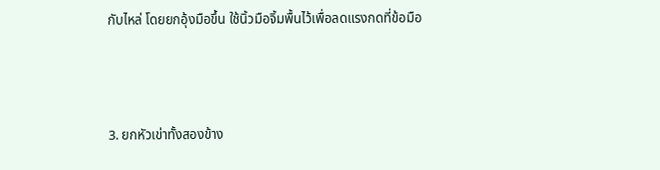กับไหล่ โดยยกอุ้งมือขึ้น ใช้นิ้วมือจิ้มพื้นไว้เพื่อลดแรงกดที่ข้อมือ



3. ยกหัวเข่าทั้งสองข้าง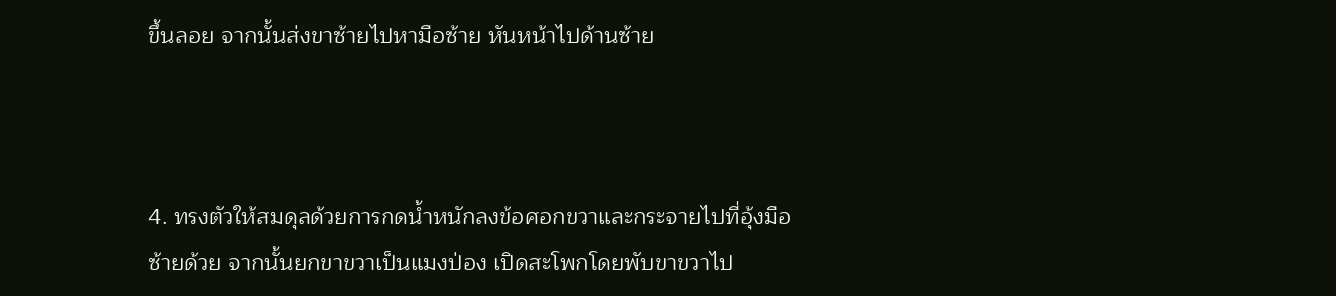ขึ้นลอย จากนั้นส่งขาซ้ายไปหามือซ้าย หันหน้าไปด้านซ้าย



4. ทรงตัวให้สมดุลด้วยการกดน้ำหนักลงข้อศอกขวาและกระจายไปที่อุ้งมือซ้ายด้วย จากนั้นยกขาขวาเป็นแมงป่อง เปิดสะโพกโดยพับขาขวาไป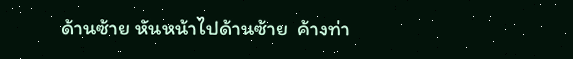ด้านซ้าย หันหน้าไปด้านซ้าย  ค้างท่า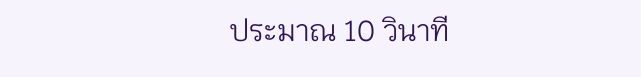ประมาณ 10 วินาที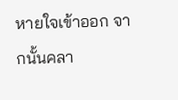หายใจเข้าออก จากนั้นคลา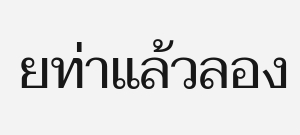ยท่าแล้วลอง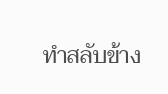ทำสลับข้าง